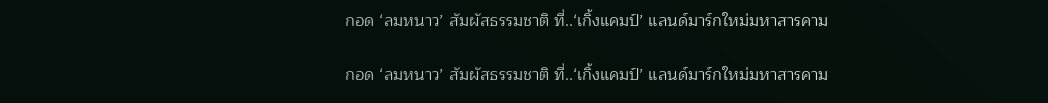กอด ‘ลมหนาว’ สัมผัสธรรมชาติ ที่..‘เกิ้งแคมป์’ แลนด์มาร์กใหม่มหาสารคาม

กอด ‘ลมหนาว’ สัมผัสธรรมชาติ ที่..‘เกิ้งแคมป์’ แลนด์มาร์กใหม่มหาสารคาม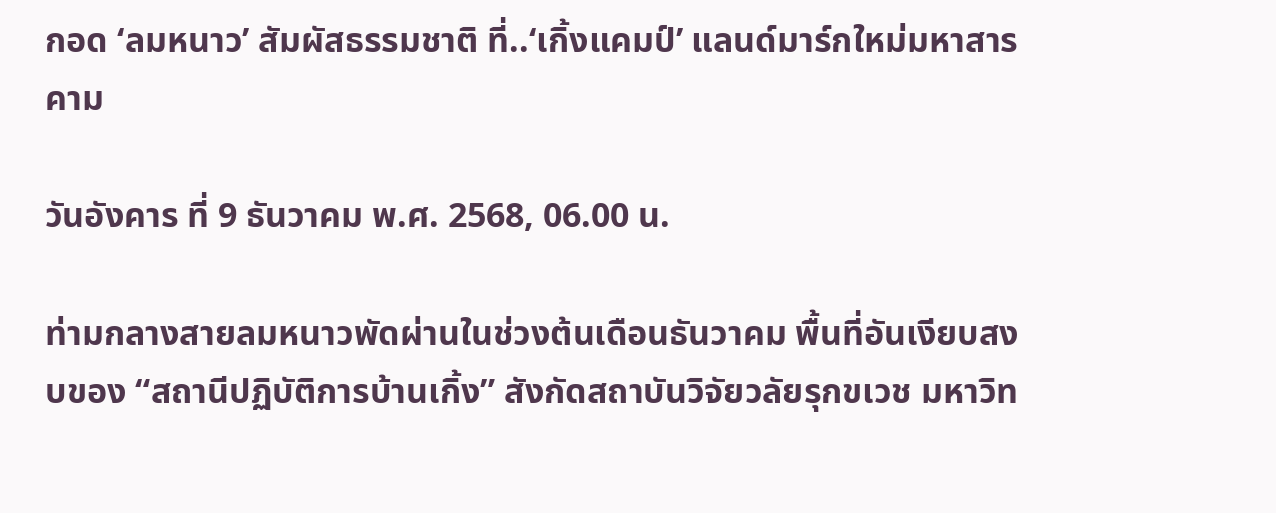กอด ‘ลมหนาว’ สัมผัสธรรมชาติ ที่..‘เกิ้งแคมป์’ แลนด์มาร์กใหม่มหาสารคาม

วันอังคาร ที่ 9 ธันวาคม พ.ศ. 2568, 06.00 น.

ท่ามกลางสายลมหนาวพัดผ่านในช่วงต้นเดือนธันวาคม พื้นที่อันเงียบสงบของ “สถานีปฏิบัติการบ้านเกิ้ง” สังกัดสถาบันวิจัยวลัยรุกขเวช มหาวิท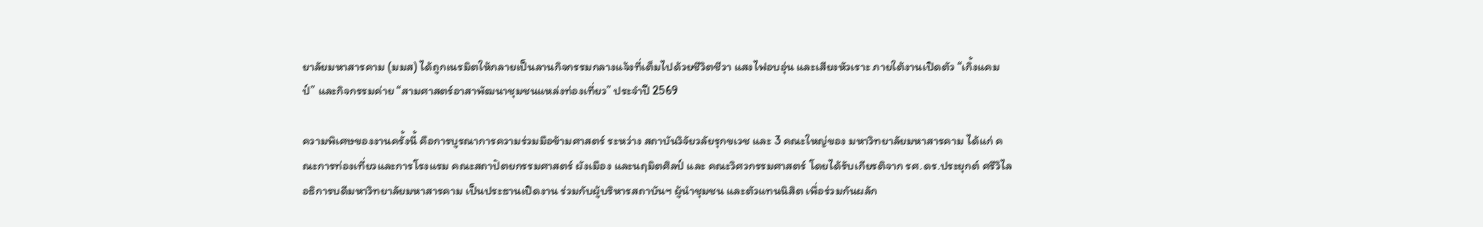ยาลัยมหาสารคาม (มมส) ได้ถูกเนรมิตให้กลายเป็นลานกิจกรรมกลางแจ้งที่เต็มไปด้วยชีวิตชีวา แสงไฟอบอุ่น และเสียงหัวเราะ ภายใต้งานเปิดตัว “เกิ้งแคมป์” และกิจกรรมค่าย “สามศาสตร์อาสาพัฒนาชุมชนแหล่งท่องเที่ยว” ประจำปี 2569

ความพิเศษของงานครั้งนี้ คือการบูรณาการความร่วมมือข้ามศาสตร์ ระหว่าง สถาบันวิจัยวลัยรุกขเวช และ 3 คณะใหญ่ของ มหาวิทยาลัยมหาสารคาม ได้แก่ คณะการท่องเที่ยวและการโรงแรม คณะสถาปัตยกรรมศาสตร์ ผังเมือง และนฤมิตศิลป์ และ คณะวิศวกรรมศาสตร์ โดยได้รับเกียรติจาก รศ.ดร.ประยุกต์ ศรีวิไล อธิการบดีมหาวิทยาลัยมหาสารคาม เป็นประธานเปิดงาน ร่วมกับผู้บริหารสถาบันฯ ผู้นำชุมชน และตัวแทนนิสิต เพื่อร่วมกันผลัก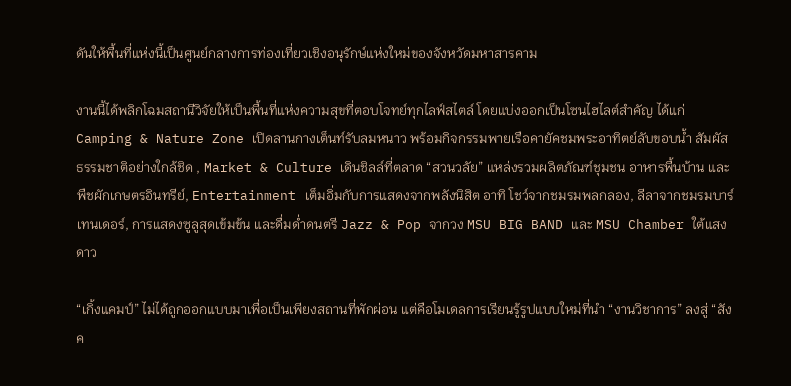ดันให้พื้นที่แห่งนี้เป็นศูนย์กลางการท่องเที่ยวเชิงอนุรักษ์แห่งใหม่ของจังหวัดมหาสารคาม

งานนี้ได้พลิกโฉมสถานีวิจัยให้เป็นพื้นที่แห่งความสุขที่ตอบโจทย์ทุกไลฟ์สไตล์ โดยแบ่งออกเป็นโซนไฮไลต์สำคัญ ได้แก่ Camping & Nature Zone เปิดลานกางเต็นท์รับลมหนาว พร้อมกิจกรรมพายเรือคายัคชมพระอาทิตย์ลับขอบน้ำ สัมผัสธรรมชาติอย่างใกล้ชิด , Market & Culture เดินชิลล์ที่ตลาด “สวนวลัย” แหล่งรวมผลิตภัณฑ์ชุมชน อาหารพื้นบ้าน และพืชผักเกษตรอินทรีย์, Entertainment เต็มอิ่มกับการแสดงจากพลังนิสิต อาทิ โชว์จากชมรมพลกลอง, ลีลาจากชมรมบาร์เทนเดอร์, การแสดงซูลูสุดเข้มข้น และดื่มด่ำดนตรี Jazz & Pop จากวง MSU BIG BAND และ MSU Chamber ใต้แสงดาว

“เกิ้งแคมป์” ไม่ได้ถูกออกแบบมาเพื่อเป็นเพียงสถานที่พักผ่อน แต่คือโมเดลการเรียนรู้รูปแบบใหม่ที่นำ “งานวิชาการ” ลงสู่ “สังค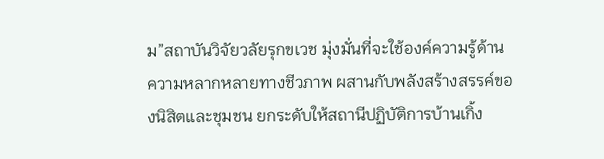ม”สถาบันวิจัยวลัยรุกขเวช มุ่งมั่นที่จะใช้องค์ความรู้ด้านความหลากหลายทางชีวภาพ ผสานกับพลังสร้างสรรค์ของนิสิตและชุมชน ยกระดับให้สถานีปฏิบัติการบ้านเกิ้ง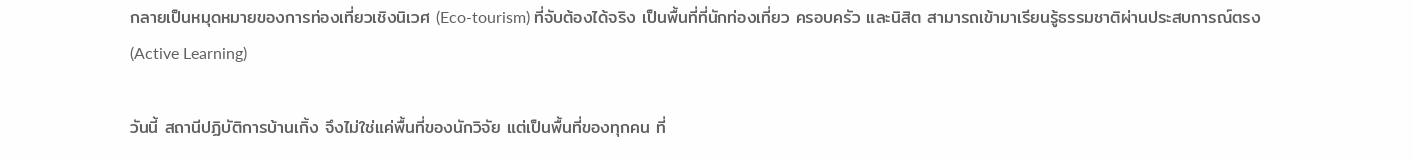กลายเป็นหมุดหมายของการท่องเที่ยวเชิงนิเวศ (Eco-tourism) ที่จับต้องได้จริง เป็นพื้นที่ที่นักท่องเที่ยว ครอบครัว และนิสิต สามารถเข้ามาเรียนรู้ธรรมชาติผ่านประสบการณ์ตรง (Active Learning)

วันนี้ สถานีปฏิบัติการบ้านเกิ้ง จึงไม่ใช่แค่พื้นที่ของนักวิจัย แต่เป็นพื้นที่ของทุกคน ที่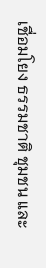เชื่อมโยง ธรรมชาติ ชุมชน และ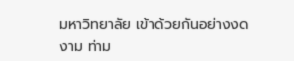มหาวิทยาลัย เข้าด้วยกันอย่างงดงาม ท่าม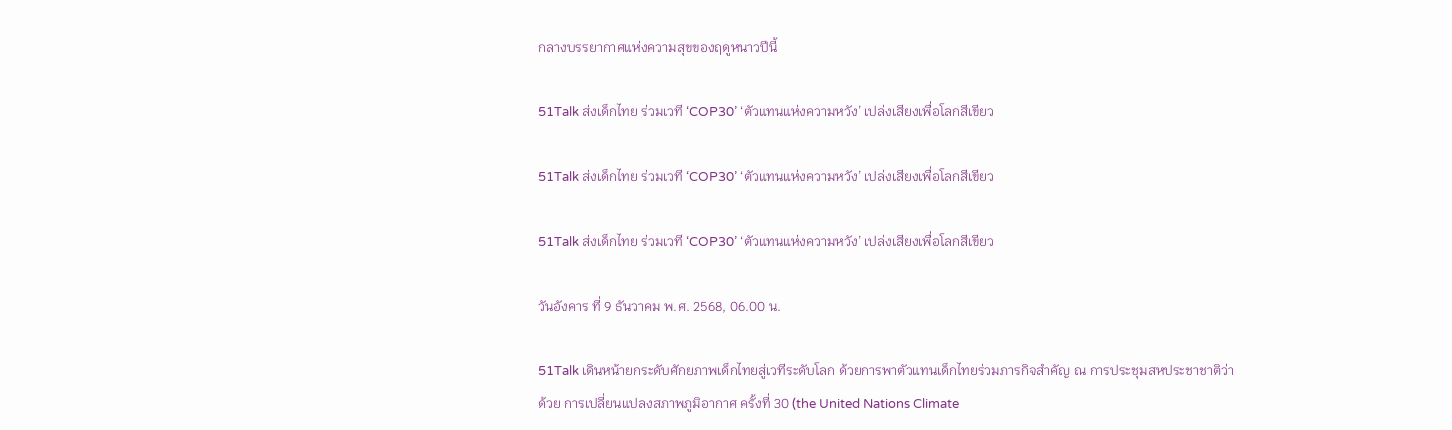กลางบรรยากาศแห่งความสุขของฤดูหนาวปีนี้

51Talk ส่งเด็กไทย ร่วมเวที ‘COP30’ ‘ตัวแทนแห่งความหวัง’ เปล่งเสียงเพื่อโลกสีเขียว

51Talk ส่งเด็กไทย ร่วมเวที ‘COP30’ ‘ตัวแทนแห่งความหวัง’ เปล่งเสียงเพื่อโลกสีเขียว

51Talk ส่งเด็กไทย ร่วมเวที ‘COP30’ ‘ตัวแทนแห่งความหวัง’ เปล่งเสียงเพื่อโลกสีเขียว

วันอังคาร ที่ 9 ธันวาคม พ.ศ. 2568, 06.00 น.

51Talk เดินหน้ายกระดับศักยภาพเด็กไทยสู่เวทีระดับโลก ด้วยการพาตัวแทนเด็กไทยร่วมภารกิจสำคัญ ณ การประชุมสหประชาชาติว่าด้วย การเปลี่ยนแปลงสภาพภูมิอากาศ ครั้งที่ 30 (the United Nations Climate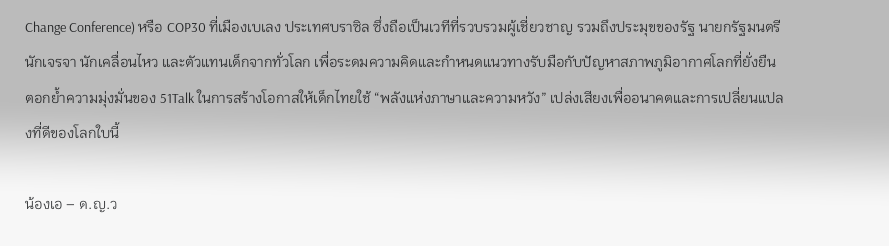Change Conference) หรือ COP30 ที่เมืองเบเลง ประเทศบราซิล ซึ่งถือเป็นเวทีที่รวบรวมผู้เชี่ยวชาญ รวมถึงประมุขของรัฐ นายกรัฐมนตรี นักเจรจา นักเคลื่อนไหว และตัวแทนเด็กจากทั่วโลก เพื่อระดมความคิดและกำหนดแนวทางรับมือกับปัญหาสภาพภูมิอากาศโลกที่ยั่งยืน ตอกย้ำความมุ่งมั่นของ 51Talk ในการสร้างโอกาสให้เด็กไทยใช้ “พลังแห่งภาษาและความหวัง” เปล่งเสียงเพื่ออนาคตและการเปลี่ยนแปลงที่ดีของโลกใบนี้

น้องเอ – ด.ญ.ว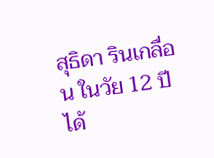สุธิดา รินเกลื่อน ในวัย 12 ปี ได้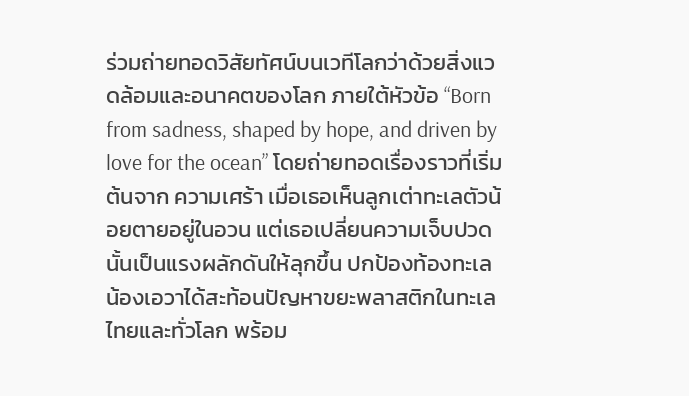ร่วมถ่ายทอดวิสัยทัศน์บนเวทีโลกว่าด้วยสิ่งแวดล้อมและอนาคตของโลก ภายใต้หัวข้อ “Born from sadness, shaped by hope, and driven by love for the ocean” โดยถ่ายทอดเรื่องราวที่เริ่มต้นจาก ความเศร้า เมื่อเธอเห็นลูกเต่าทะเลตัวน้อยตายอยู่ในอวน แต่เธอเปลี่ยนความเจ็บปวดนั้นเป็นแรงผลักดันให้ลุกขึ้น ปกป้องท้องทะเล น้องเอวาได้สะท้อนปัญหาขยะพลาสติกในทะเลไทยและทั่วโลก พร้อม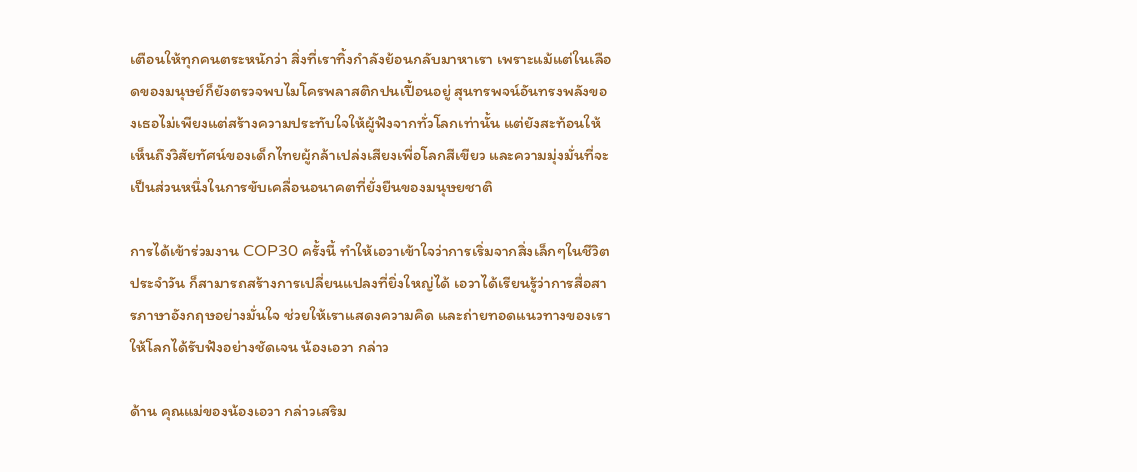เตือนให้ทุกคนตระหนักว่า สิ่งที่เราทิ้งกำลังย้อนกลับมาหาเรา เพราะแม้แต่ในเลือดของมนุษย์ก็ยังตรวจพบไมโครพลาสติกปนเปื้อนอยู่ สุนทรพจน์อันทรงพลังของเธอไม่เพียงแต่สร้างความประทับใจให้ผู้ฟังจากทั่วโลกเท่านั้น แต่ยังสะท้อนให้เห็นถึงวิสัยทัศน์ของเด็กไทยผู้กล้าเปล่งเสียงเพื่อโลกสีเขียว และความมุ่งมั่นที่จะเป็นส่วนหนึ่งในการขับเคลื่อนอนาคตที่ยั่งยืนของมนุษยชาติ

การได้เข้าร่วมงาน COP30 ครั้งนี้ ทำให้เอวาเข้าใจว่าการเริ่มจากสิ่งเล็กๆในชีวิตประจำวัน ก็สามารถสร้างการเปลี่ยนแปลงที่ยิ่งใหญ่ได้ เอวาได้เรียนรู้ว่าการสื่อสารภาษาอังกฤษอย่างมั่นใจ ช่วยให้เราแสดงความคิด และถ่ายทอดแนวทางของเราให้โลกได้รับฟังอย่างชัดเจน น้องเอวา กล่าว

ด้าน คุณแม่ของน้องเอวา กล่าวเสริม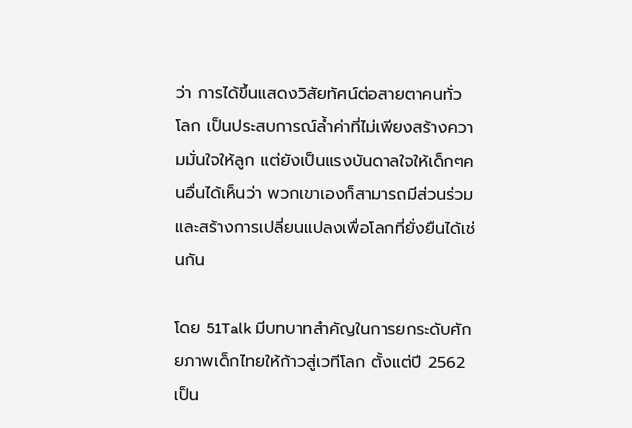ว่า การได้ขึ้นแสดงวิสัยทัศน์ต่อสายตาคนทั่วโลก เป็นประสบการณ์ล้ำค่าที่ไม่เพียงสร้างความมั่นใจให้ลูก แต่ยังเป็นแรงบันดาลใจให้เด็กๆคนอื่นได้เห็นว่า พวกเขาเองก็สามารถมีส่วนร่วมและสร้างการเปลี่ยนแปลงเพื่อโลกที่ยั่งยืนได้เช่นกัน

โดย 51Talk มีบทบาทสำคัญในการยกระดับศักยภาพเด็กไทยให้ก้าวสู่เวทีโลก ตั้งแต่ปี 2562 เป็น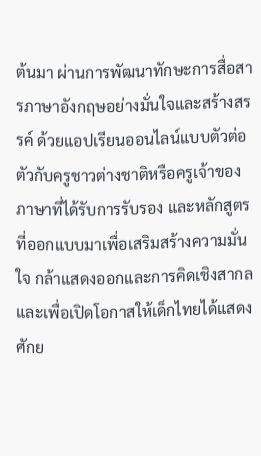ต้นมา ผ่านการพัฒนาทักษะการสื่อสารภาษาอังกฤษอย่างมั่นใจและสร้างสรรค์ ด้วยแอปเรียนออนไลน์แบบตัวต่อตัวกับครูชาวต่างชาติหรือครูเจ้าของภาษาที่ได้รับการรับรอง และหลักสูตรที่ออกแบบมาเพื่อเสริมสร้างความมั่นใจ กล้าแสดงออกและการคิดเชิงสากล และเพื่อเปิดโอกาสให้เด็กไทยได้แสดงศักย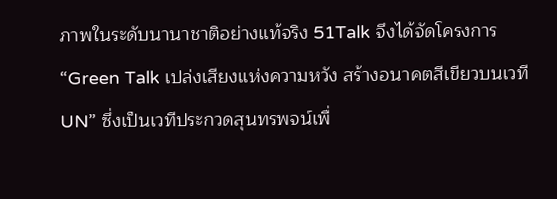ภาพในระดับนานาชาติอย่างแท้จริง 51Talk จึงได้จัดโครงการ “Green Talk เปล่งเสียงแห่งความหวัง สร้างอนาคตสีเขียวบนเวที UN” ซึ่งเป็นเวทีประกวดสุนทรพจน์เพื่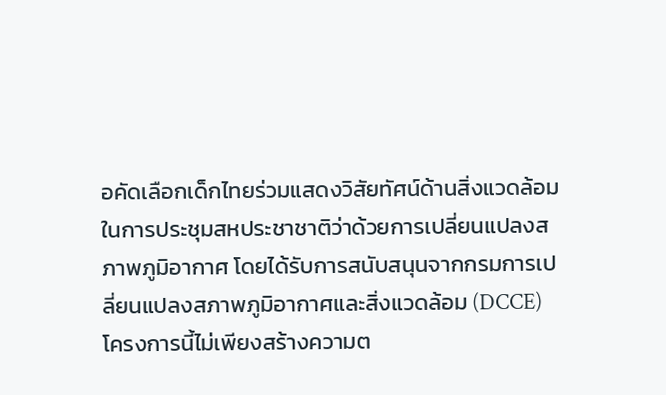อคัดเลือกเด็กไทยร่วมแสดงวิสัยทัศน์ด้านสิ่งแวดล้อมในการประชุมสหประชาชาติว่าด้วยการเปลี่ยนแปลงสภาพภูมิอากาศ โดยได้รับการสนับสนุนจากกรมการเปลี่ยนแปลงสภาพภูมิอากาศและสิ่งแวดล้อม (DCCE) โครงการนี้ไม่เพียงสร้างความต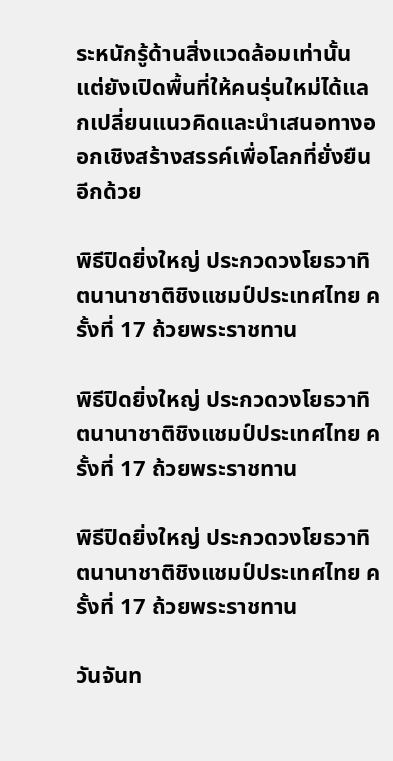ระหนักรู้ด้านสิ่งแวดล้อมเท่านั้น แต่ยังเปิดพื้นที่ให้คนรุ่นใหม่ได้แลกเปลี่ยนแนวคิดและนำเสนอทางออกเชิงสร้างสรรค์เพื่อโลกที่ยั่งยืนอีกด้วย

พิธีปิดยิ่งใหญ่ ประกวดวงโยธวาทิตนานาชาติชิงแชมป์ประเทศไทย ครั้งที่ 17 ถ้วยพระราชทาน

พิธีปิดยิ่งใหญ่ ประกวดวงโยธวาทิตนานาชาติชิงแชมป์ประเทศไทย ครั้งที่ 17 ถ้วยพระราชทาน

พิธีปิดยิ่งใหญ่ ประกวดวงโยธวาทิตนานาชาติชิงแชมป์ประเทศไทย ครั้งที่ 17 ถ้วยพระราชทาน

วันจันท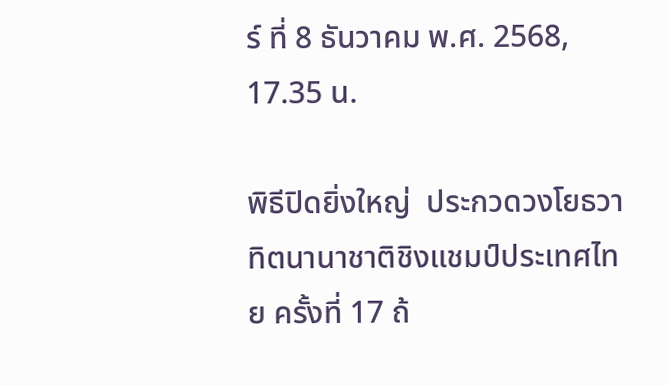ร์ ที่ 8 ธันวาคม พ.ศ. 2568, 17.35 น.

พิธีปิดยิ่งใหญ่  ประกวดวงโยธวาทิตนานาชาติชิงแชมป์ประเทศไทย ครั้งที่ 17 ถ้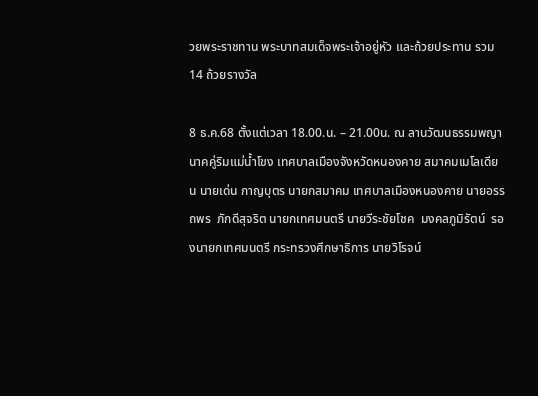วยพระราชทาน พระบาทสมเด็จพระเจ้าอยู่หัว และถ้วยประทาน รวม 14 ถ้วยรางวัล

8 ธ.ค.68 ตั้งแต่เวลา 18.00.น. – 21.00น. ณ ลานวัฒนธรรมพญานาคคู่ริมแม่น้ำโขง เทศบาลเมืองจังหวัดหนองคาย สมาคมเมโลเดียน นายเด่น กาญบุตร นายกสมาคม เทศบาลเมืองหนองคาย นายอรรถพร  ภักดีสุจริต นายกเทศมนตรี นายวีระชัยโชค  มงคลภูมิรัตน์  รองนายกเทศมนตรี กระทรวงศึกษาธิการ นายวิโรจน์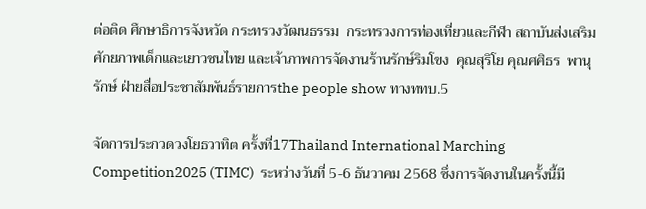ต่อติด ศึกษาธิการจังหวัด กระทรวงวัฒนธรรม  กระทรวงการท่องเที่ยวและกีฬา สถาบันส่งเสริมศักยภาพเด็กและเยาวชนไทย และเจ้าภาพการจัดงานร้านรักษ์ริมโขง  คุณสุริโย คุณศศิธร  พานุรักษ์ ฝ่ายสื่อประชาสัมพันธ์รายการthe people show ทางททบ.5

จัดการประกวดวงโยธวาทิต ครั้งที่17Thailand International Marching Competition2025 (TIMC)  ระหว่างวันที่ 5-6 ธันวาคม 2568 ซึ่งการจัดงานในครั้งนี้มี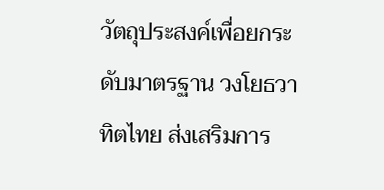วัตถุประสงค์เพื่อยกระดับมาตรฐาน วงโยธวาทิตไทย ส่งเสริมการ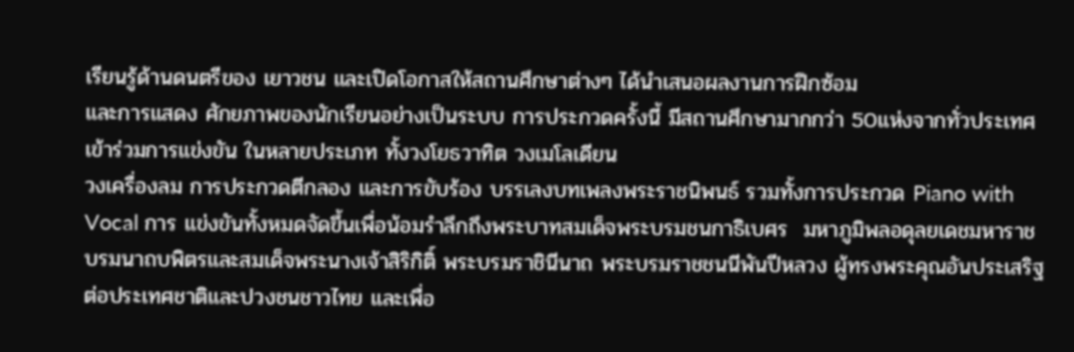เรียนรู้ด้านดนตรีของ เยาวชน และเปิดโอกาสให้สถานศึกษาต่างๆ ได้นำเสนอผลงานการฝึกซ้อม
และการแสดง ศักยภาพของนักเรียนอย่างเป็นระบบ การประกวดครั้งนี้ มีสถานศึกษามากกว่า 50แห่งจากทั่วประเทศเข้าร่วมการแข่งขัน ในหลายประเภท ทั้งวงโยธวาทิต วงเมโลเดียน
วงเครื่องลม การประกวดตีกลอง และการขับร้อง บรรเลงบทเพลงพระราชนิพนธ์ รวมทั้งการประกวด Piano with Vocal การ แข่งขันทั้งหมดจัดขึ้นเพื่อน้อมรำลึกถึงพระบาทสมเด็จพระบรมชนกาธิเบศร  มหาภูมิพลอดุลยเดชมหาราช  บรมนาถบพิตรและสมเด็จพระนางเจ้าสิริกิติ์ พระบรมราชินีนาถ พระบรมราชชนนีพันปีหลวง ผู้ทรงพระคุณอันประเสริฐต่อประเทศชาติและปวงชนชาวไทย และเพื่อ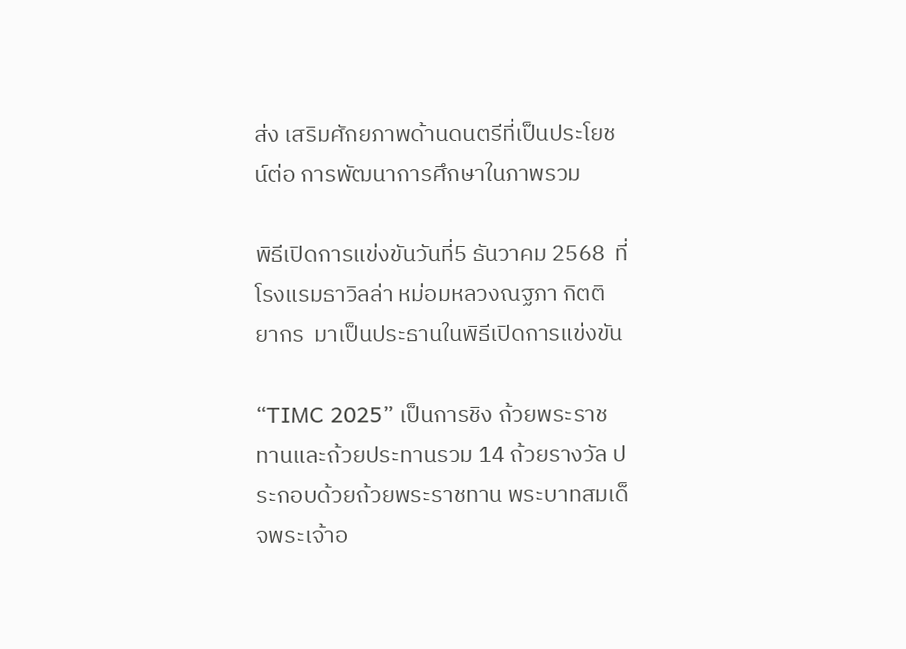ส่ง เสริมศักยภาพด้านดนตรีที่เป็นประโยชน์ต่อ การพัฒนาการศึกษาในภาพรวม

พิธีเปิดการแข่งขันวันที่5 ธันวาคม 2568  ที่โรงแรมธาวิลล่า หม่อมหลวงณฐภา กิตติยากร  มาเป็นประธานในพิธีเปิดการแข่งขัน

“TIMC 2025” เป็นการชิง ถ้วยพระราชทานและถ้วยประทานรวม 14 ถ้วยรางวัล ประกอบด้วยถ้วยพระราชทาน พระบาทสมเด็จพระเจ้าอ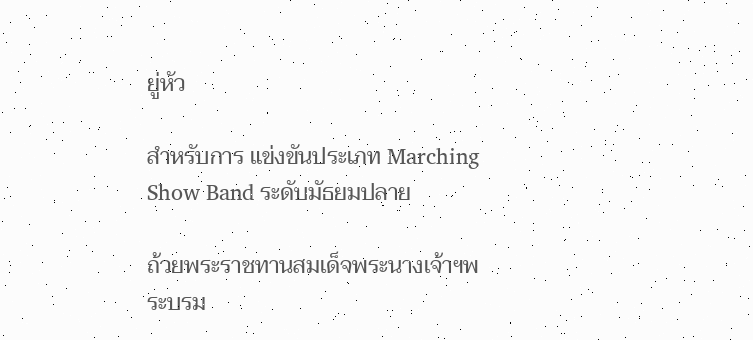ยู่หัว

สำหรับการ แข่งขันประเภท Marching Show Band ระดับมัธยมปลาย

ถ้วยพระราชทานสมเด็จพระนางเจ้าฯพระบรม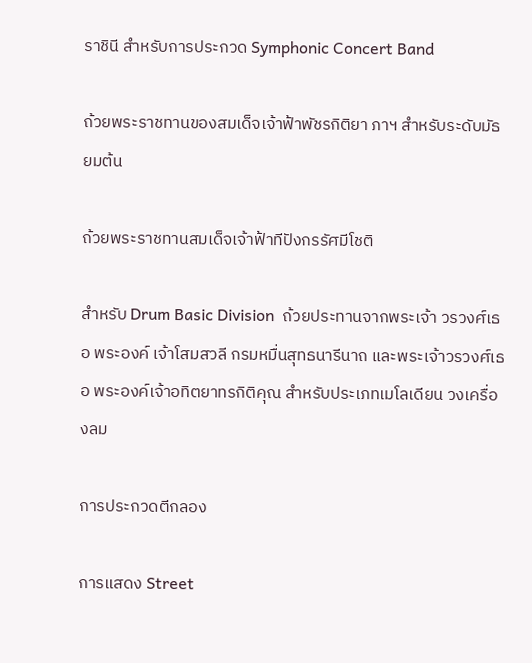ราชินี สำหรับการประกวด Symphonic Concert Band

ถ้วยพระราชทานของสมเด็จเจ้าฟ้าพัชรกิติยา ภาฯ สำหรับระดับมัธยมต้น

ถ้วยพระราชทานสมเด็จเจ้าฟ้าทีปังกรรัศมีโชติ

สำหรับ Drum Basic Division  ถ้วยประทานจากพระเจ้า วรวงศ์เธอ พระองค์ เจ้าโสมสวลี กรมหมื่นสุทธนารีนาถ และพระเจ้าวรวงศ์เธอ พระองค์เจ้าอทิตยาทรกิติคุณ สำหรับประเภทเมโลเดียน วงเครื่องลม

การประกวดตีกลอง

การแสดง Street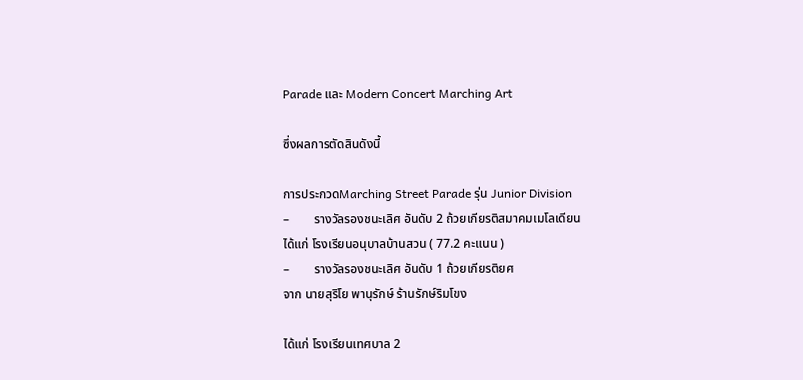Parade และ Modern Concert Marching Art

ซึ่งผลการตัดสินดังนี้

การประกวดMarching Street Parade รุ่น Junior Division
–        รางวัลรองชนะเลิศ อันดับ 2 ถ้วยเกียรติสมาคมเมโลเดียน
ได้แก่ โรงเรียนอนุบาลบ้านสวน ( 77.2 คะแนน )
–        รางวัลรองชนะเลิศ อันดับ 1 ถ้วยเกียรติยศ
จาก นายสุริโย พานุรักษ์ ร้านรักษ์ริมโขง

ได้แก่ โรงเรียนเทศบาล 2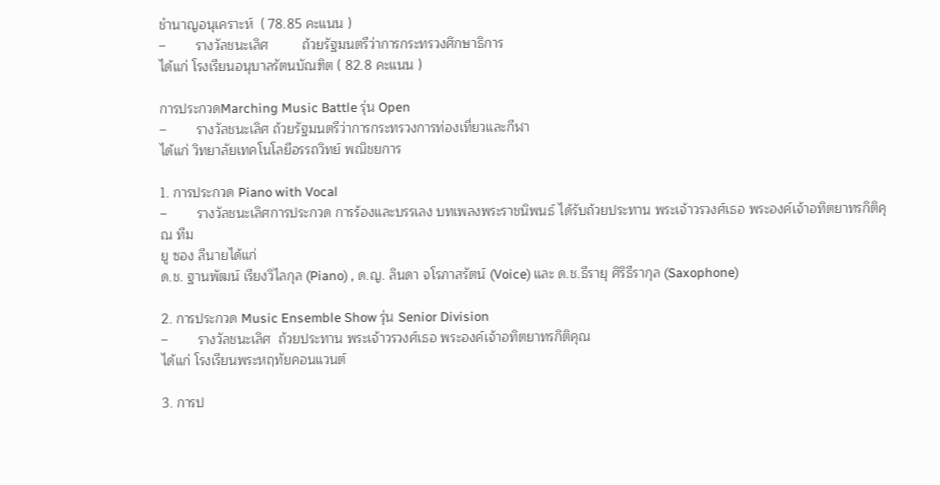ชำนาญอนุเคราะห์  ( 78.85 คะแนน )
–        รางวัลชนะเลิศ         ถ้วยรัฐมนตรีว่าการกระทรวงศึกษาธิการ
ได้แก่ โรงเรียนอนุบาลรัตนบัณฑิต ( 82.8 คะแนน )

การประกวดMarching Music Battle รุ่น Open
–        รางวัลชนะเลิศ ถ้วยรัฐมนตรีว่าการกระทรวงการท่องเที่ยวและกีฬา
ได้แก่ วิทยาลัยเทคโนโลยีอรรถวิทย์ พณิชยการ

1. การประกวด Piano with Vocal
–        รางวัลชนะเลิศการประกวด การร้องและบรรเลง บทเพลงพระราชนิพนธ์ ได้รับถ้วยประทาน พระเจ้าวรวงศ์เธอ พระองค์เจ้าอทิตยาทรกิติคุณ ทีม
ยู ซอง ลีนายได้แก่
ด.ช. ฐานพัฒน์ เรียงวิไลกุล (Piano) , ด.ญ. ลินดา จโรภาสรัตน์ (Voice) และ ด.ช.ธีรายุ ศิริธีรากุล (Saxophone)

2. การประกวด Music Ensemble Show รุ่น Senior Division
–        รางวัลชนะเลิศ  ถ้วยประทาน พระเจ้าวรวงศ์เธอ พระองค์เจ้าอทิตยาทรกิติคุณ
ได้แก่ โรงเรียนพระหฤทัยคอนแวนต์

3. การป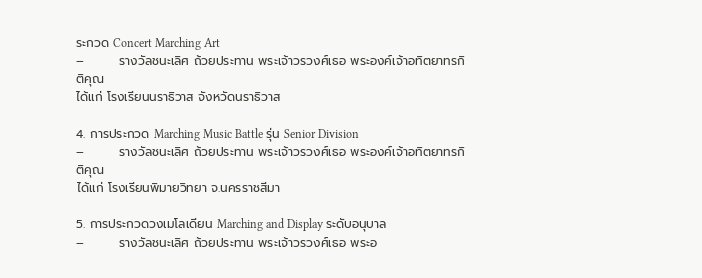ระกวด Concert Marching Art
–        รางวัลชนะเลิศ ถ้วยประทาน พระเจ้าวรวงศ์เธอ พระองค์เจ้าอทิตยาทรกิติคุณ
ได้แก่ โรงเรียนนราธิวาส จังหวัดนราธิวาส

4. การประกวด Marching Music Battle รุ่น Senior Division
–        รางวัลชนะเลิศ ถ้วยประทาน พระเจ้าวรวงศ์เธอ พระองค์เจ้าอทิตยาทรกิติคุณ
ได้แก่ โรงเรียนพิมายวิทยา จ.นครราชสีมา

5. การประกวดวงเมโลเดียน Marching and Display ระดับอนุบาล
–        รางวัลชนะเลิศ ถ้วยประทาน พระเจ้าวรวงศ์เธอ พระอ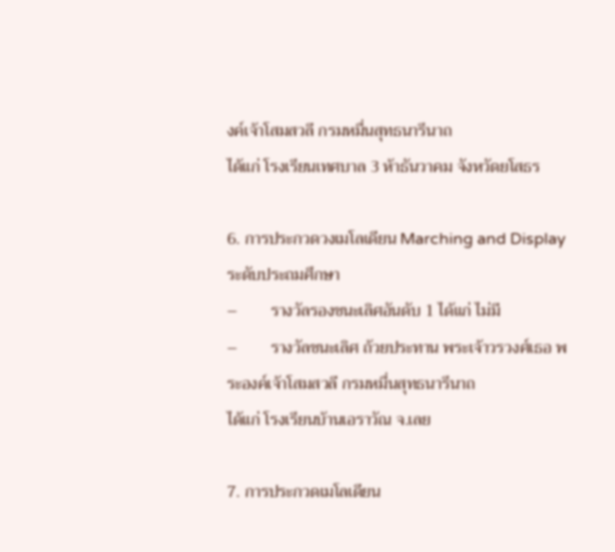งค์เจ้าโสมสวลี กรมหมื่นสุทธนารีนาถ
ได้แก่ โรงเรียนเทศบาล 3 ห้าธันวาคม จังหวัดยโสธร

6. การประกวดวงเมโลเดียน Marching and Display ระดับประถมศึกษา
–        รางวัลรองชนะเลิศอันดับ 1 ได้แก่ ไม่มี
–        รางวัลชนะเลิศ ถ้วยประทาน พระเจ้าวรวงศ์เธอ พระองค์เจ้าโสมสวลี กรมหมื่นสุทธนารีนาถ
ได้แก่ โรงเรียนบ้านเอราวัณ จ.เลย

7. การประกวดเมโลเดียน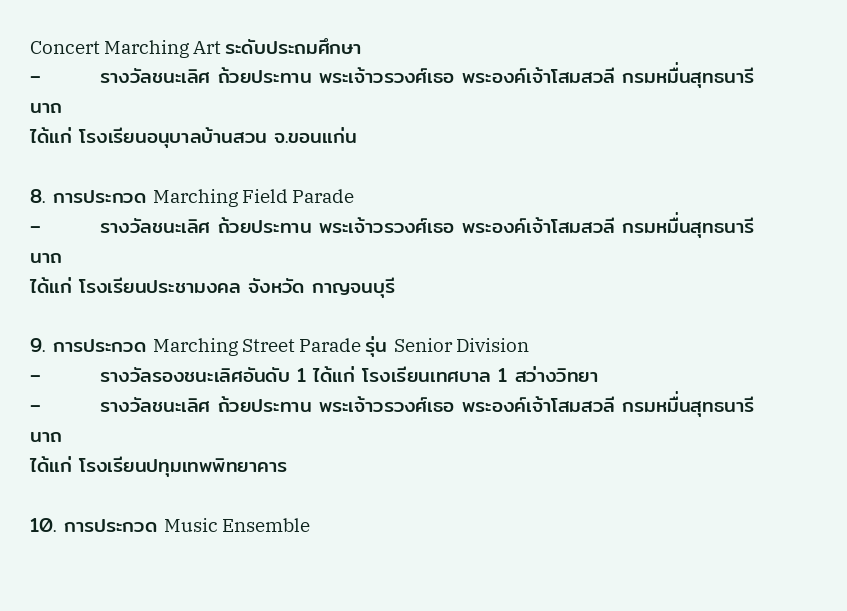Concert Marching Art ระดับประถมศึกษา
–        รางวัลชนะเลิศ ถ้วยประทาน พระเจ้าวรวงศ์เธอ พระองค์เจ้าโสมสวลี กรมหมื่นสุทธนารีนาถ
ได้แก่ โรงเรียนอนุบาลบ้านสวน จ.ขอนแก่น

8. การประกวด Marching Field Parade
–        รางวัลชนะเลิศ ถ้วยประทาน พระเจ้าวรวงศ์เธอ พระองค์เจ้าโสมสวลี กรมหมื่นสุทธนารีนาถ
ได้แก่ โรงเรียนประชามงคล จังหวัด กาญจนบุรี

9. การประกวด Marching Street Parade รุ่น Senior Division
–        รางวัลรองชนะเลิศอันดับ 1 ได้แก่ โรงเรียนเทศบาล 1 สว่างวิทยา
–        รางวัลชนะเลิศ ถ้วยประทาน พระเจ้าวรวงศ์เธอ พระองค์เจ้าโสมสวลี กรมหมื่นสุทธนารีนาถ
ได้แก่ โรงเรียนปทุมเทพพิทยาคาร

10. การประกวด Music Ensemble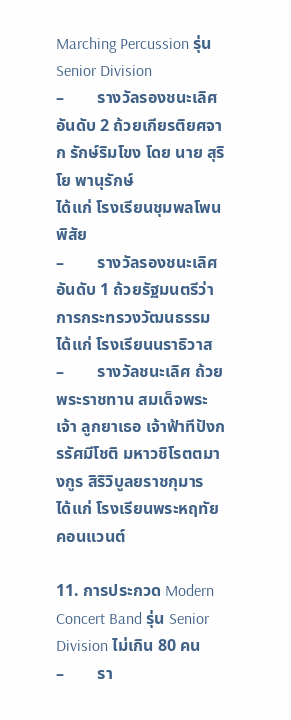Marching Percussion รุ่น Senior Division
–        รางวัลรองชนะเลิศอันดับ 2 ถ้วยเกียรติยศจาก รักษ์ริมโขง โดย นาย สุริโย พานุรักษ์
ได้แก่ โรงเรียนชุมพลโพนพิสัย
–        รางวัลรองชนะเลิศอันดับ 1 ถ้วยรัฐมนตรีว่าการกระทรวงวัฒนธรรม
ได้แก่ โรงเรียนนราธิวาส
–        รางวัลชนะเลิศ ถ้วยพระราชทาน สมเด็จพระเจ้า ลูกยาเธอ เจ้าฟ้าทีปังกรรัศมีโชติ มหาวชิโรตตมางกูร สิริวิบูลยราชกุมาร
ได้แก่ โรงเรียนพระหฤทัยคอนแวนต์

11. การประกวด Modern Concert Band รุ่น Senior Division ไม่เกิน 80 คน
–        รา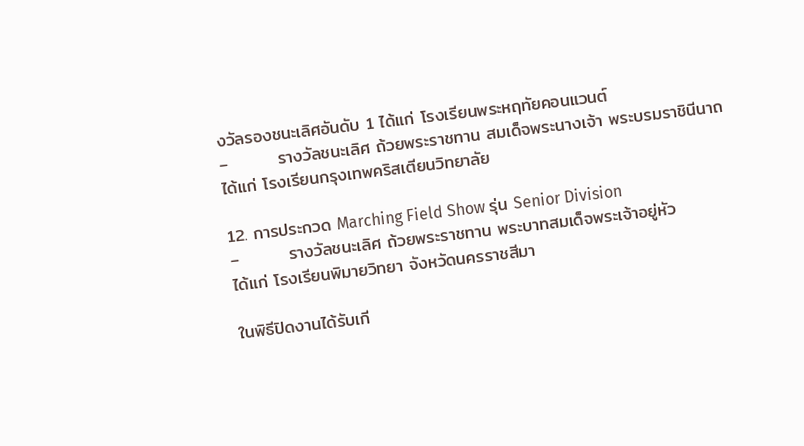งวัลรองชนะเลิศอันดับ 1 ได้แก่ โรงเรียนพระหฤทัยคอนแวนต์
–        รางวัลชนะเลิศ ถ้วยพระราชทาน สมเด็จพระนางเจ้า พระบรมราชินีนาถ
ได้แก่ โรงเรียนกรุงเทพคริสเตียนวิทยาลัย

12. การประกวด Marching Field Show รุ่น Senior Division
–        รางวัลชนะเลิศ ถ้วยพระราชทาน พระบาทสมเด็จพระเจ้าอยู่หัว
ได้แก่ โรงเรียนพิมายวิทยา จังหวัดนครราชสีมา

ในพิธีปิดงานได้รับเกี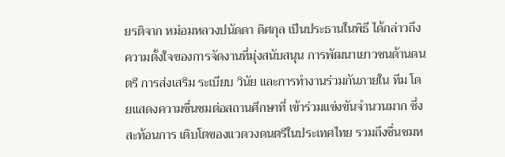ยรติจาก หม่อมหลวงปนัดดา ดิศกุล เป็นประธานในพิธี ได้กล่าวถึง ความตั้งใจของการจัดงานที่มุ่งสนับสนุน การพัฒนาเยาวชนด้านดนตรี การส่งเสริม ระเบียบ วินัย และการทำงานร่วมกันภายใน ทีม โดยแสดงความชื่นชมต่อสถานศึกษาที่ เข้าร่วมแข่งขันจำนวนมาก ซึ่งสะท้อนการ เติบโตของแวดวงดนตรีในประเทศไทย รวมถึงชื่นชมห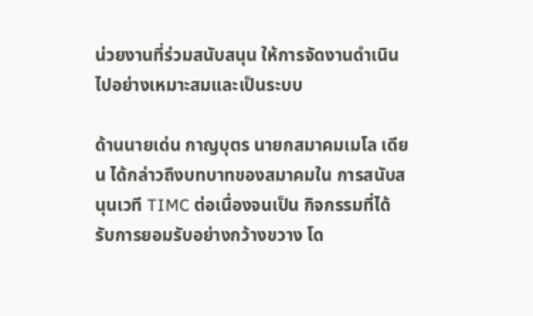น่วยงานที่ร่วมสนับสนุน ให้การจัดงานดำเนินไปอย่างเหมาะสมและเป็นระบบ

ด้านนายเด่น กาญบุตร นายกสมาคมเมโล เดียน ได้กล่าวถึงบทบาทของสมาคมใน การสนับสนุนเวที TIMC ต่อเนื่องจนเป็น กิจกรรมที่ได้รับการยอมรับอย่างกว้างขวาง โด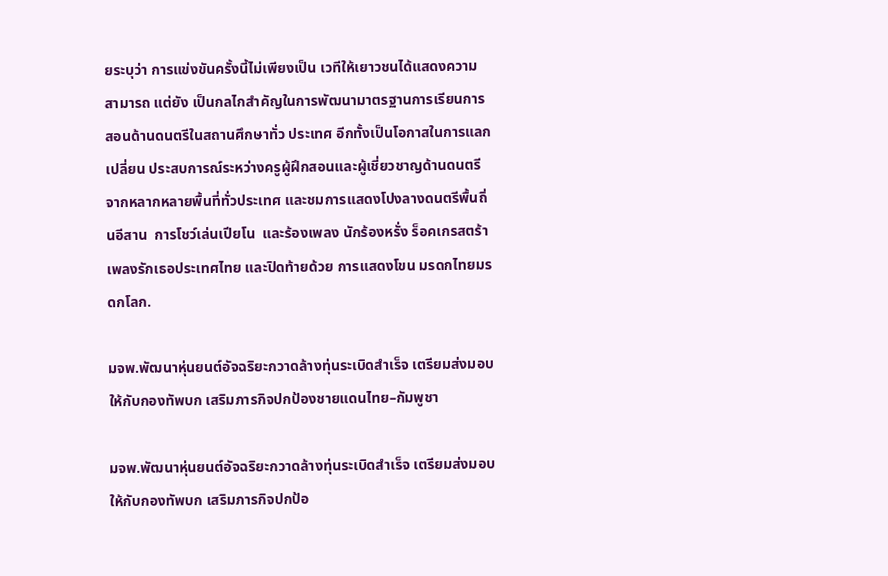ยระบุว่า การแข่งขันครั้งนี้ไม่เพียงเป็น เวทีให้เยาวชนได้แสดงความสามารถ แต่ยัง เป็นกลไกสำคัญในการพัฒนามาตรฐานการเรียนการสอนด้านดนตรีในสถานศึกษาทั่ว ประเทศ อีกทั้งเป็นโอกาสในการแลกเปลี่ยน ประสบการณ์ระหว่างครูผู้ฝึกสอนและผู้เชี่ยวชาญด้านดนตรีจากหลากหลายพื้นที่ทั่วประเทศ และชมการแสดงโปงลางดนตรีพื้นถิ่นอีสาน  การโชว์เล่นเปียโน  และร้องเพลง นักร้องหรั่ง ร็อคเกรสตร้า เพลงรักเธอประเทศไทย และปิดท้ายด้วย การแสดงโขน มรดกไทยมรดกโลก.

มจพ.พัฒนาหุ่นยนต์อัจฉริยะกวาดล้างทุ่นระเบิดสำเร็จ เตรียมส่งมอบให้กับกองทัพบก เสริมภารกิจปกป้องชายแดนไทย–กัมพูชา

มจพ.พัฒนาหุ่นยนต์อัจฉริยะกวาดล้างทุ่นระเบิดสำเร็จ เตรียมส่งมอบให้กับกองทัพบก เสริมภารกิจปกป้อ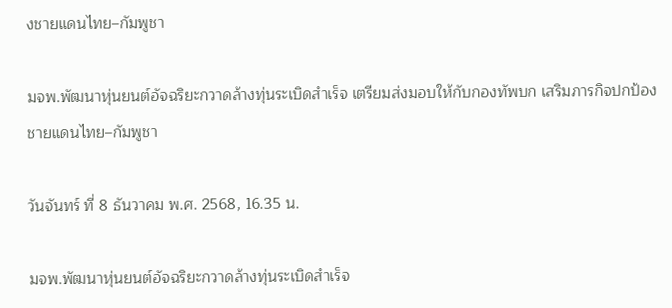งชายแดนไทย–กัมพูชา

มจพ.พัฒนาหุ่นยนต์อัจฉริยะกวาดล้างทุ่นระเบิดสำเร็จ เตรียมส่งมอบให้กับกองทัพบก เสริมภารกิจปกป้องชายแดนไทย–กัมพูชา

วันจันทร์ ที่ 8 ธันวาคม พ.ศ. 2568, 16.35 น.

มจพ.พัฒนาหุ่นยนต์อัจฉริยะกวาดล้างทุ่นระเบิดสำเร็จ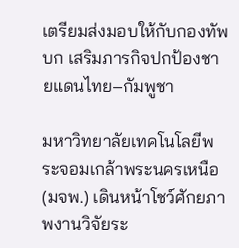เตรียมส่งมอบให้กับกองทัพบก เสริมภารกิจปกป้องชายแดนไทย–กัมพูชา

มหาวิทยาลัยเทคโนโลยีพระจอมเกล้าพระนครเหนือ (มจพ.) เดินหน้าโชว์ศักยภาพงานวิจัยระ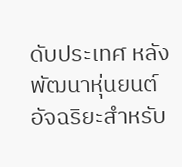ดับประเทศ หลังพัฒนาหุ่นยนต์อัจฉริยะสำหรับ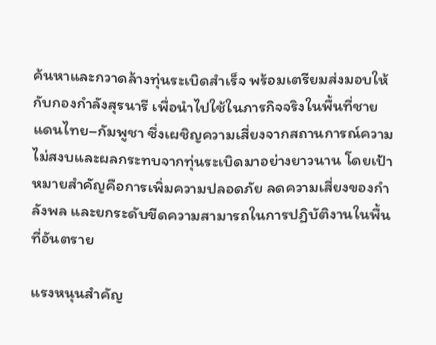ค้นหาและกวาดล้างทุ่นระเบิดสำเร็จ พร้อมเตรียมส่งมอบให้กับกองกำลังสุรนารี เพื่อนำไปใช้ในภารกิจจริงในพื้นที่ชายแดนไทย–กัมพูชา ซึ่งเผชิญความเสี่ยงจากสถานการณ์ความไม่สงบและผลกระทบจากทุ่นระเบิดมาอย่างยาวนาน โดยเป้าหมายสำคัญคือการเพิ่มความปลอดภัย ลดความเสี่ยงของกำลังพล และยกระดับขีดความสามารถในการปฏิบัติงานในพื้นที่อันตราย

แรงหนุนสำคัญ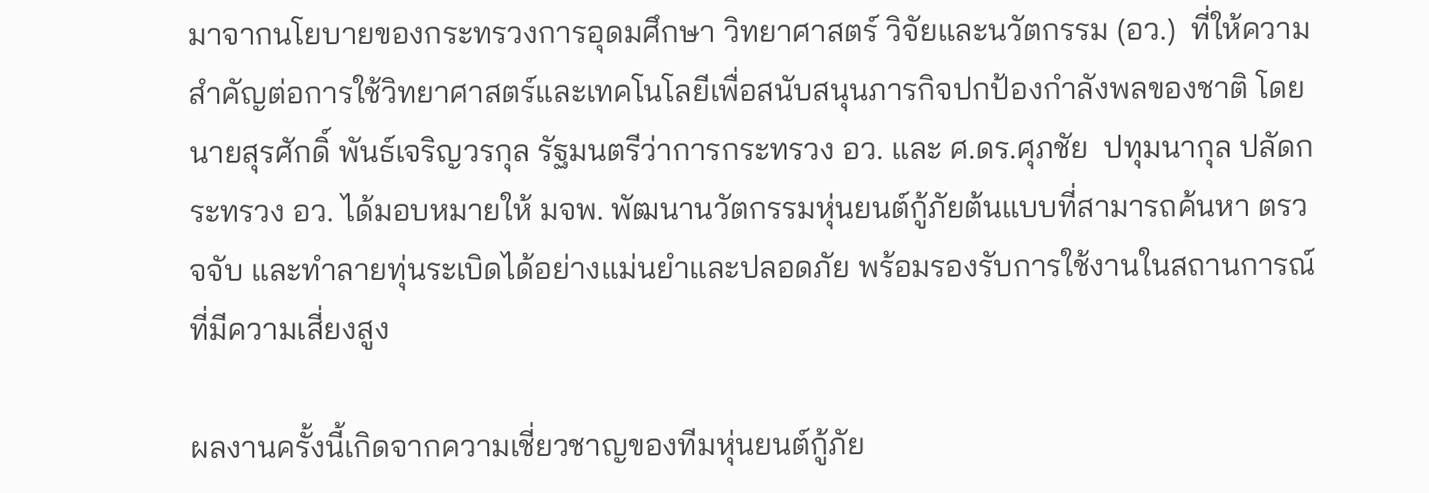มาจากนโยบายของกระทรวงการอุดมศึกษา วิทยาศาสตร์ วิจัยและนวัตกรรม (อว.)  ที่ให้ความสำคัญต่อการใช้วิทยาศาสตร์และเทคโนโลยีเพื่อสนับสนุนภารกิจปกป้องกำลังพลของชาติ โดย นายสุรศักดิ์ พันธ์เจริญวรกุล รัฐมนตรีว่าการกระทรวง อว. และ ศ.ดร.ศุภชัย  ปทุมนากุล ปลัดกระทรวง อว. ได้มอบหมายให้ มจพ. พัฒนานวัตกรรมหุ่นยนต์กู้ภัยต้นแบบที่สามารถค้นหา ตรวจจับ และทำลายทุ่นระเบิดได้อย่างแม่นยำและปลอดภัย พร้อมรองรับการใช้งานในสถานการณ์ที่มีความเสี่ยงสูง

ผลงานครั้งนี้เกิดจากความเชี่ยวชาญของทีมหุ่นยนต์กู้ภัย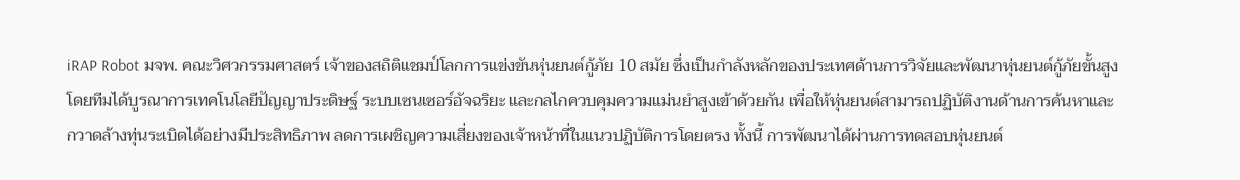iRAP Robot มจพ. คณะวิศวกรรมศาสตร์ เจ้าของสถิติแชมป์โลกการแข่งขันหุ่นยนต์กู้ภัย 10 สมัย ซึ่งเป็นกำลังหลักของประเทศด้านการวิจัยและพัฒนาหุ่นยนต์กู้ภัยขั้นสูง โดยทีมได้บูรณาการเทคโนโลยีปัญญาประดิษฐ์ ระบบเซนเซอร์อัจฉริยะ และกลไกควบคุมความแม่นยำสูงเข้าด้วยกัน เพื่อให้หุ่นยนต์สามารถปฏิบัติงานด้านการค้นหาและกวาดล้างทุ่นระเบิดได้อย่างมีประสิทธิภาพ ลดการเผชิญความเสี่ยงของเจ้าหน้าที่ในแนวปฏิบัติการโดยตรง ทั้งนี้ การพัฒนาได้ผ่านการทดสอบหุ่นยนต์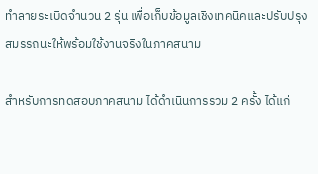ทำลายระเบิดจำนวน 2 รุ่น เพื่อเก็บข้อมูลเชิงเทคนิคและปรับปรุงสมรรถนะให้พร้อมใช้งานจริงในภาคสนาม

สำหรับการทดสอบภาคสนาม ได้ดำเนินการรวม 2 ครั้ง ได้แก่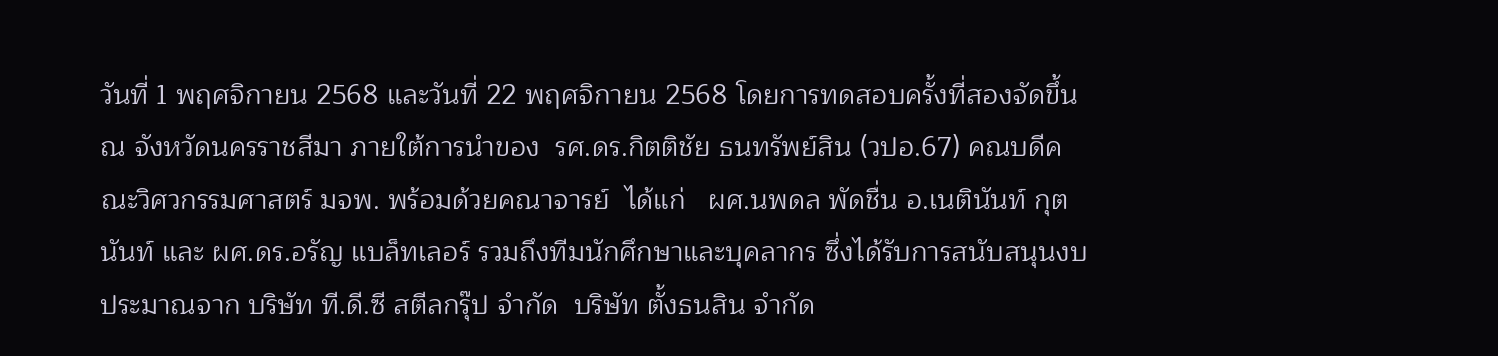วันที่ 1 พฤศจิกายน 2568 และวันที่ 22 พฤศจิกายน 2568 โดยการทดสอบครั้งที่สองจัดขึ้น ณ จังหวัดนครราชสีมา ภายใต้การนำของ  รศ.ดร.กิตติชัย ธนทรัพย์สิน (วปอ.67) คณบดีคณะวิศวกรรมศาสตร์ มจพ. พร้อมด้วยคณาจารย์  ได้แก่   ผศ.นพดล พัดชื่น อ.เนตินันท์ กุตนันท์ และ ผศ.ดร.อรัญ แบล็ทเลอร์ รวมถึงทีมนักศึกษาและบุคลากร ซึ่งได้รับการสนับสนุนงบประมาณจาก บริษัท ที.ดี.ซี สตีลกรุ๊ป จำกัด  บริษัท ตั้งธนสิน จำกัด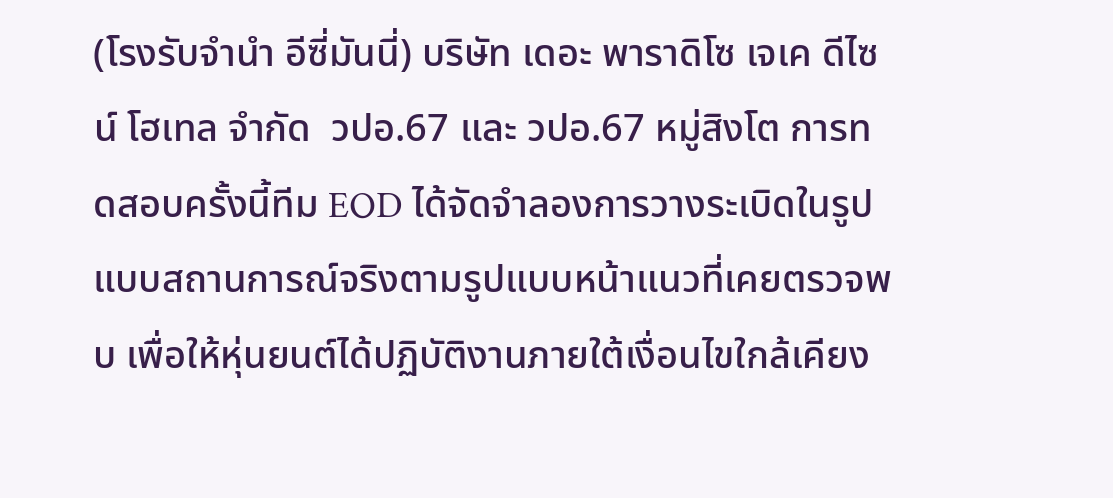(โรงรับจำนำ อีซี่มันนี่) บริษัท เดอะ พาราดิโซ เจเค ดีไซน์ โฮเทล จำกัด  วปอ.67 และ วปอ.67 หมู่สิงโต การทดสอบครั้งนี้ทีม EOD ได้จัดจำลองการวางระเบิดในรูปแบบสถานการณ์จริงตามรูปแบบหน้าแนวที่เคยตรวจพบ เพื่อให้หุ่นยนต์ได้ปฏิบัติงานภายใต้เงื่อนไขใกล้เคียง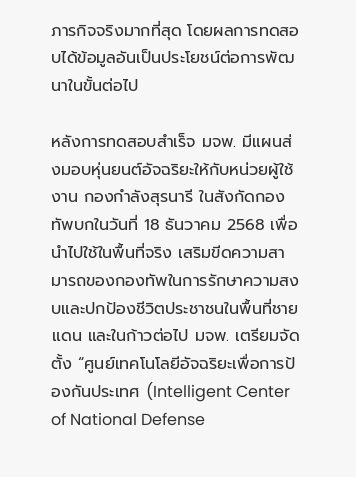ภารกิจจริงมากที่สุด โดยผลการทดสอบได้ข้อมูลอันเป็นประโยชน์ต่อการพัฒนาในขั้นต่อไป

หลังการทดสอบสำเร็จ มจพ. มีแผนส่งมอบหุ่นยนต์อัจฉริยะให้กับหน่วยผู้ใช้งาน กองกำลังสุรนารี ในสังกัดกองทัพบกในวันที่ 18 ธันวาคม 2568 เพื่อนำไปใช้ในพื้นที่จริง เสริมขีดความสามารถของกองทัพในการรักษาความสงบและปกป้องชีวิตประชาชนในพื้นที่ชายแดน และในก้าวต่อไป มจพ. เตรียมจัดตั้ง “ศูนย์เทคโนโลยีอัจฉริยะเพื่อการป้องกันประเทศ (Intelligent Center of National Defense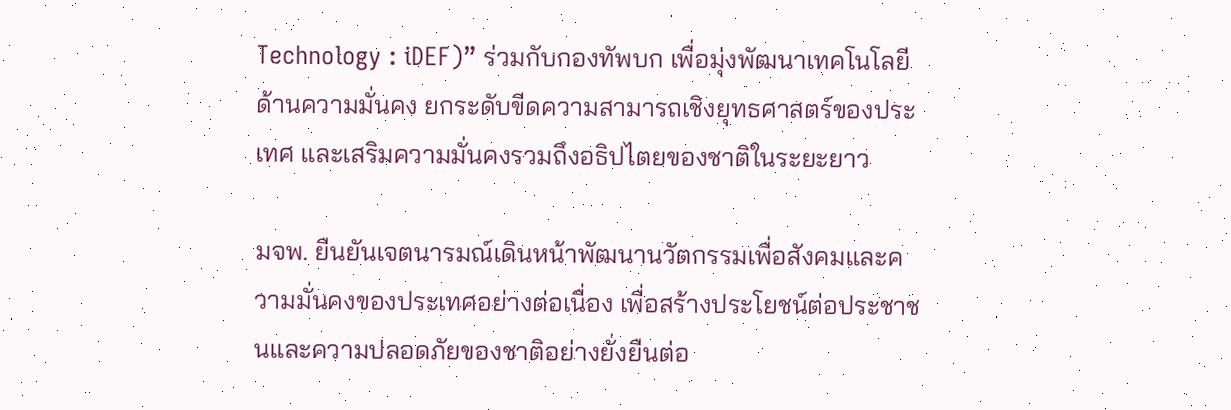Technology : iDEF)” ร่วมกับกองทัพบก เพื่อมุ่งพัฒนาเทคโนโลยีด้านความมั่นคง ยกระดับขีดความสามารถเชิงยุทธศาสตร์ของประเทศ และเสริมความมั่นคงรวมถึงอธิปไตยของชาติในระยะยาว

มจพ. ยืนยันเจตนารมณ์เดินหน้าพัฒนานวัตกรรมเพื่อสังคมและความมั่นคงของประเทศอย่างต่อเนื่อง เพื่อสร้างประโยชน์ต่อประชาชนและความปลอดภัยของชาติอย่างยั่งยืนต่อ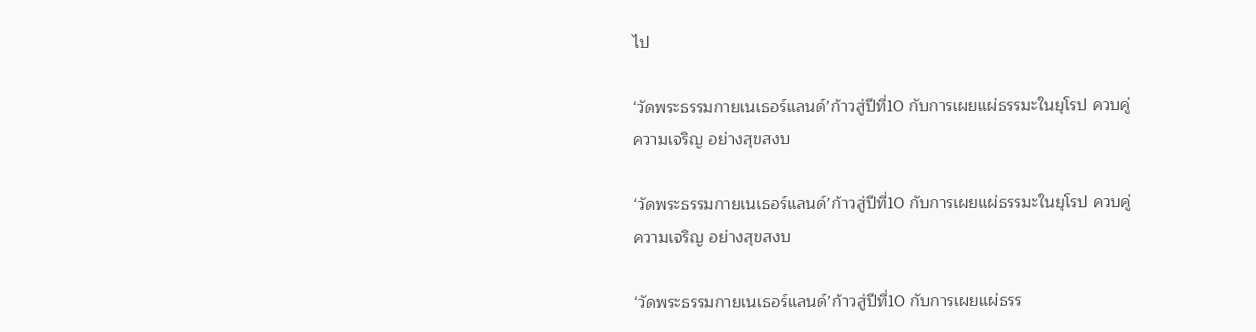ไป

‘วัดพระธรรมกายเนเธอร์แลนด์’ก้าวสู่ปีที่10 กับการเผยแผ่ธรรมะในยุโรป ควบคู่ความเจริญ อย่างสุขสงบ

‘วัดพระธรรมกายเนเธอร์แลนด์’ก้าวสู่ปีที่10 กับการเผยแผ่ธรรมะในยุโรป ควบคู่ความเจริญ อย่างสุขสงบ

‘วัดพระธรรมกายเนเธอร์แลนด์’ก้าวสู่ปีที่10 กับการเผยแผ่ธรร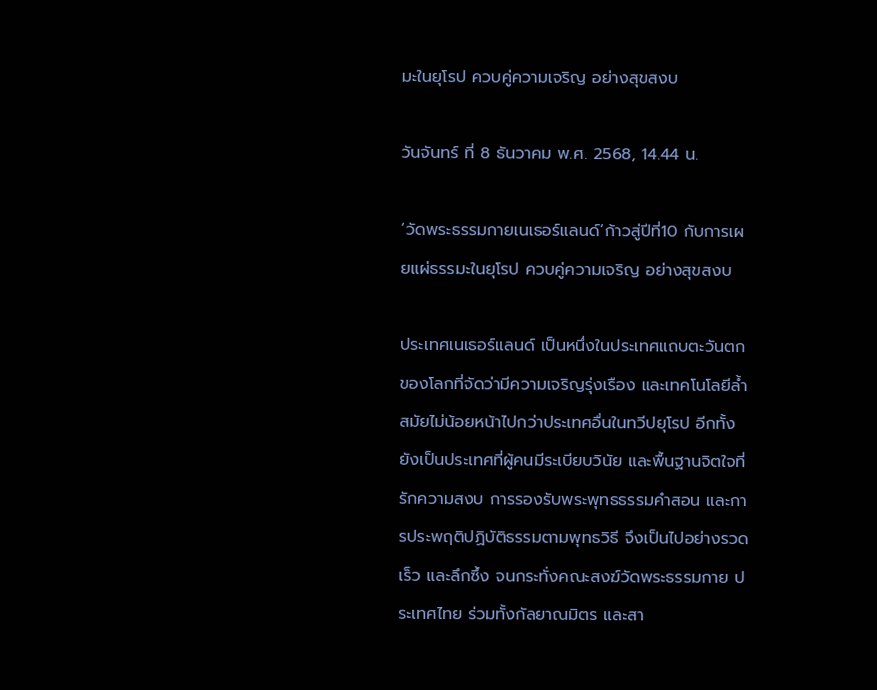มะในยุโรป ควบคู่ความเจริญ อย่างสุขสงบ

วันจันทร์ ที่ 8 ธันวาคม พ.ศ. 2568, 14.44 น.

‘วัดพระธรรมกายเนเธอร์แลนด์’ก้าวสู่ปีที่10 กับการเผยแผ่ธรรมะในยุโรป ควบคู่ความเจริญ อย่างสุขสงบ

ประเทศเนเธอร์แลนด์ เป็นหนึ่งในประเทศแถบตะวันตกของโลกที่จัดว่ามีความเจริญรุ่งเรือง และเทคโนโลยีล้ำสมัยไม่น้อยหน้าไปกว่าประเทศอื่นในทวีปยุโรป อีกทั้งยังเป็นประเทศที่ผู้คนมีระเบียบวินัย และพื้นฐานจิตใจที่รักความสงบ การรองรับพระพุทธธรรมคำสอน และการประพฤติปฏิบัติธรรมตามพุทธวิธี จึงเป็นไปอย่างรวดเร็ว และลึกซึ้ง จนกระทั่งคณะสงฆ์วัดพระธรรมกาย ประเทศไทย ร่วมทั้งกัลยาณมิตร และสา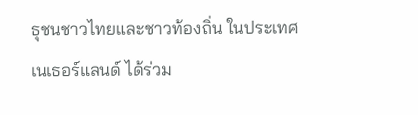ธุชนชาวไทยและชาวท้องถิ่น ในประเทศเนเธอร์แลนด์ ได้ร่วม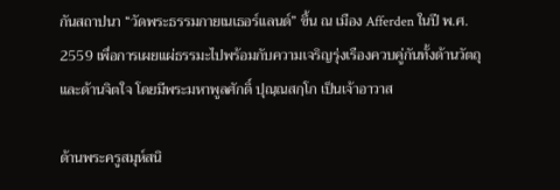กันสถาปนา “วัดพระธรรมกายเนเธอร์แลนด์” ขึ้น ณ เมือง Afferden ในปี พ.ศ. 2559 เพื่อการเผยแผ่ธรรมะไปพร้อมกับความเจริญรุ่งเรืองควบคู่กันทั้งด้านวัตถุ และด้านจิตใจ โดยมีพระมหาพูลศักดิ์ ปุณฺณสกฺโก เป็นเจ้าอาวาส

ด้านพระครูสมุห์สนิ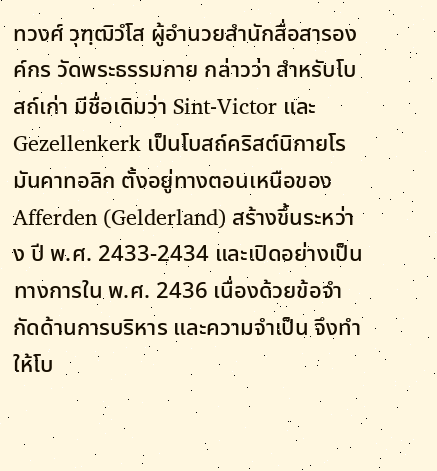ทวงศ์ วุฑฺฒิวํโส ผู้อำนวยสำนักสื่อสารองค์กร วัดพระธรรมกาย กล่าวว่า สำหรับโบสถ์เก่า มีชื่อเดิมว่า Sint-Victor และ Gezellenkerk เป็นโบสถ์คริสต์นิกายโรมันคาทอลิก ตั้งอยู่ทางตอนเหนือของ Afferden (Gelderland) สร้างขึ้นระหว่าง ปี พ.ศ. 2433-2434 และเปิดอย่างเป็นทางการใน พ.ศ. 2436 เนื่องด้วยข้อจำกัดด้านการบริหาร และความจำเป็น จึงทำให้โบ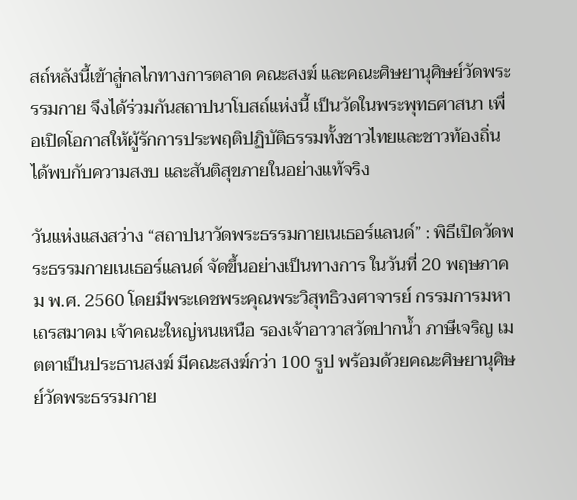สถ์หลังนี้เข้าสู่กลไกทางการตลาด คณะสงฆ์ และคณะศิษยานุศิษย์วัดพระรรมกาย จึงได้ร่วมกันสถาปนาโบสถ์แห่งนี้ เป็นวัดในพระพุทธศาสนา เพื่อเปิดโอกาสให้ผู้รักการประพฤติปฏิบัติธรรมทั้งชาวไทยและชาวท้องถิ่นได้พบกับความสงบ และสันติสุขภายในอย่างแท้จริง

วันแห่งแสงสว่าง “สถาปนาวัดพระธรรมกายเนเธอร์แลนด์” : พิธีเปิดวัดพระธรรมกายเนเธอร์แลนด์ จัดขึ้นอย่างเป็นทางการ ในวันที่ 20 พฤษภาคม พ.ศ. 2560 โดยมีพระเดชพระคุณพระวิสุทธิวงศาจารย์ กรรมการมหาเถรสมาคม เจ้าคณะใหญ่หนเหนือ รองเจ้าอาวาสวัดปากน้ำ ภาษีเจริญ เมตตาเป็นประธานสงฆ์ มีคณะสงฆ์กว่า 100 รูป พร้อมด้วยคณะศิษยานุศิษย์วัดพระธรรมกาย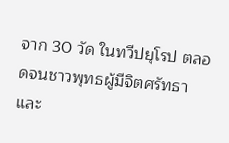จาก 30 วัด ในทวีปยุโรป ตลอดจนชาวพุทธผู้มีจิตศรัทธา และ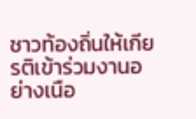ชาวท้องถิ่นให้เกียรติเข้าร่วมงานอย่างเนือ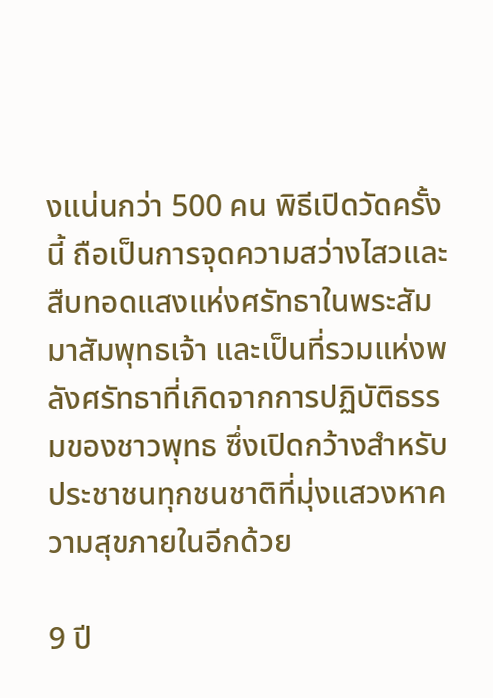งแน่นกว่า 500 คน พิธีเปิดวัดครั้งนี้ ถือเป็นการจุดความสว่างไสวและสืบทอดแสงแห่งศรัทธาในพระสัมมาสัมพุทธเจ้า และเป็นที่รวมแห่งพลังศรัทธาที่เกิดจากการปฏิบัติธรรมของชาวพุทธ ซึ่งเปิดกว้างสำหรับประชาชนทุกชนชาติที่มุ่งแสวงหาความสุขภายในอีกด้วย

9 ปี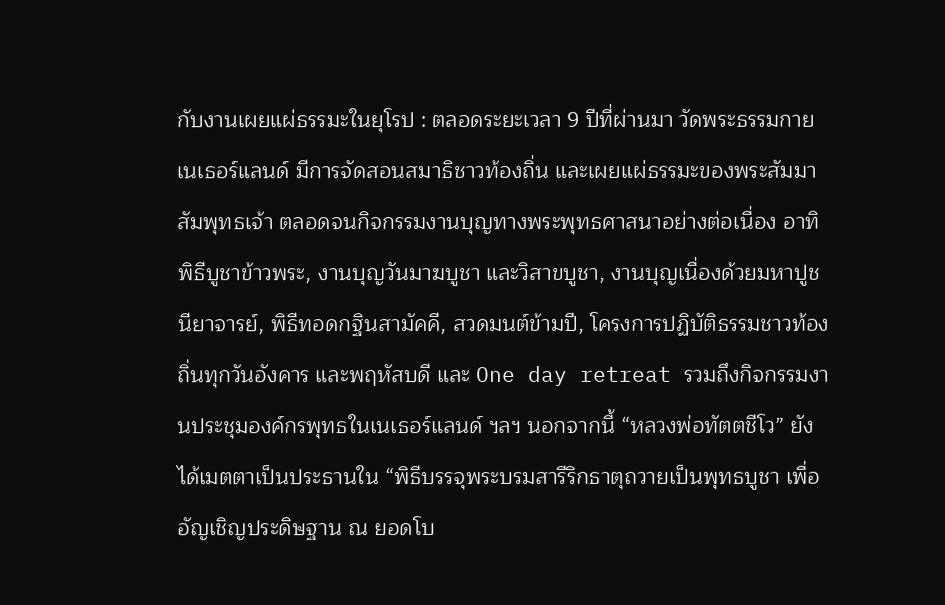กับงานเผยแผ่ธรรมะในยุโรป : ตลอดระยะเวลา 9 ปีที่ผ่านมา วัดพระธรรมกายเนเธอร์แลนด์ มีการจัดสอนสมาธิชาวท้องถิ่น และเผยแผ่ธรรมะของพระสัมมาสัมพุทธเจ้า ตลอดจนกิจกรรมงานบุญทางพระพุทธศาสนาอย่างต่อเนื่อง อาทิ พิธีบูชาข้าวพระ, งานบุญวันมาฆบูชา และวิสาขบูชา, งานบุญเนื่องด้วยมหาปูชนียาจารย์, พิธีทอดกฐินสามัคคี, สวดมนต์ข้ามปี, โครงการปฏิบัติธรรมชาวท้องถิ่นทุกวันอังคาร และพฤหัสบดี และ One day retreat รวมถึงกิจกรรมงานประชุมองค์กรพุทธในเนเธอร์แลนด์ ฯลฯ นอกจากนี้ “หลวงพ่อทัตตชีโว” ยังได้เมตตาเป็นประธานใน “พิธีบรรจุพระบรมสารีริกธาตุถวายเป็นพุทธบูชา เพื่ออัญเชิญประดิษฐาน ณ ยอดโบ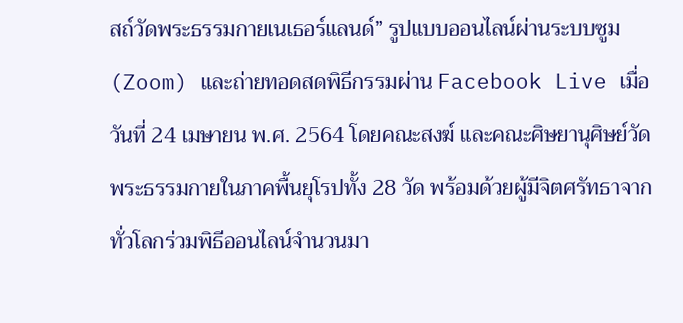สถ์วัดพระธรรมกายเนเธอร์แลนด์” รูปแบบออนไลน์ผ่านระบบซูม (Zoom) และถ่ายทอดสดพิธีกรรมผ่าน Facebook Live เมื่อวันที่ 24 เมษายน พ.ศ. 2564 โดยคณะสงฆ์ และคณะศิษยานุศิษย์วัดพระธรรมกายในภาคพื้นยุโรปทั้ง 28 วัด พร้อมด้วยผู้มีจิตศรัทธาจากทั่วโลกร่วมพิธีออนไลน์จำนวนมา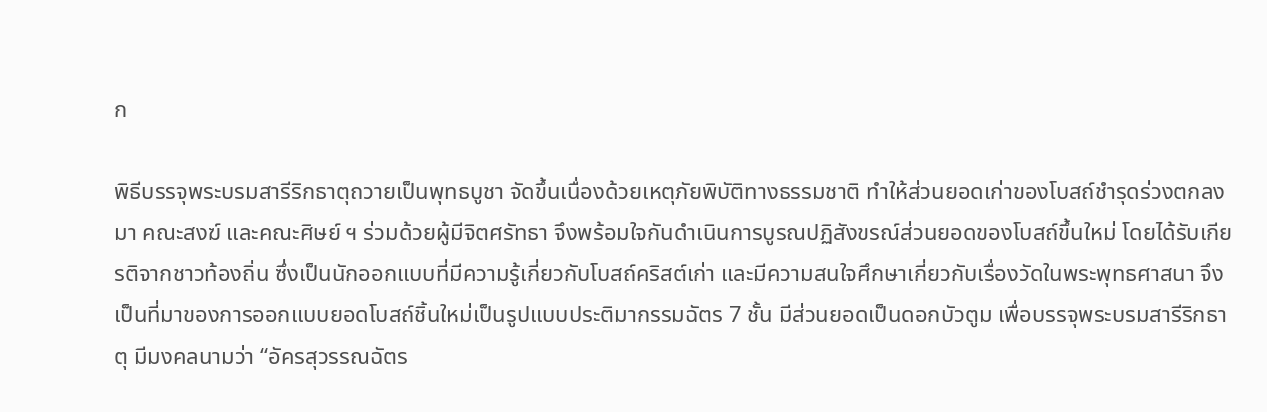ก

พิธีบรรจุพระบรมสารีริกธาตุถวายเป็นพุทธบูชา จัดขึ้นเนื่องด้วยเหตุภัยพิบัติทางธรรมชาติ ทำให้ส่วนยอดเก่าของโบสถ์ชำรุดร่วงตกลงมา คณะสงฆ์ และคณะศิษย์ ฯ ร่วมด้วยผู้มีจิตศรัทธา จึงพร้อมใจกันดำเนินการบูรณปฏิสังขรณ์ส่วนยอดของโบสถ์ขึ้นใหม่ โดยได้รับเกียรติจากชาวท้องถิ่น ซึ่งเป็นนักออกแบบที่มีความรู้เกี่ยวกับโบสถ์คริสต์เก่า และมีความสนใจศึกษาเกี่ยวกับเรื่องวัดในพระพุทธศาสนา จึงเป็นที่มาของการออกแบบยอดโบสถ์ชิ้นใหม่เป็นรูปแบบประติมากรรมฉัตร 7 ชั้น มีส่วนยอดเป็นดอกบัวตูม เพื่อบรรจุพระบรมสารีริกธาตุ มีมงคลนามว่า “อัครสุวรรณฉัตร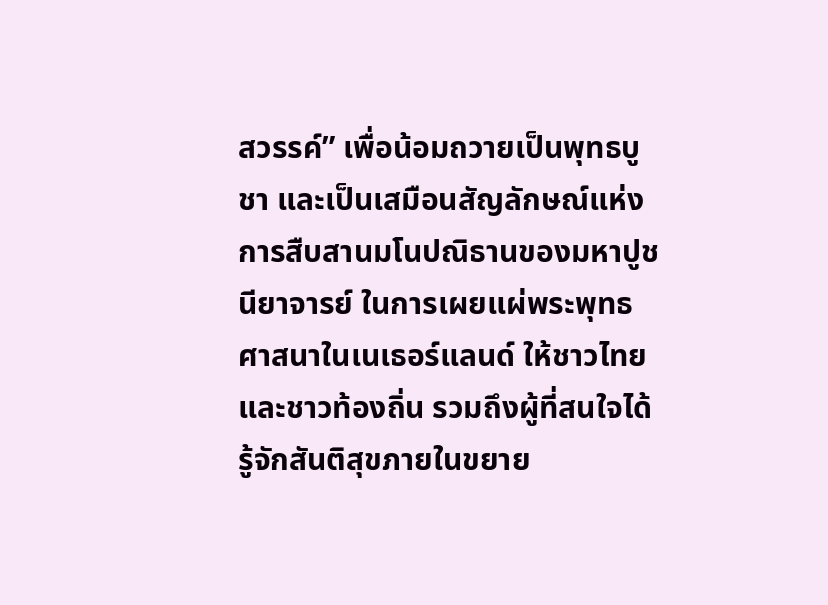สวรรค์” เพื่อน้อมถวายเป็นพุทธบูชา และเป็นเสมือนสัญลักษณ์แห่งการสืบสานมโนปณิธานของมหาปูชนียาจารย์ ในการเผยแผ่พระพุทธศาสนาในเนเธอร์แลนด์ ให้ชาวไทย และชาวท้องถิ่น รวมถึงผู้ที่สนใจได้รู้จักสันติสุขภายในขยาย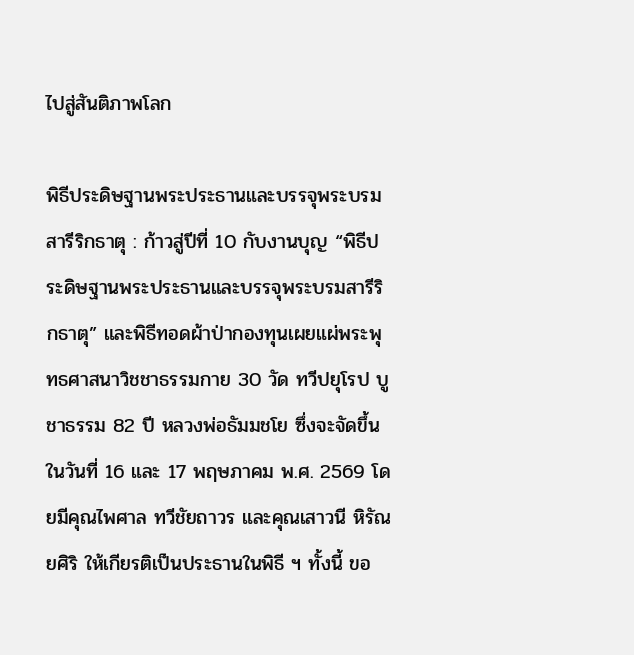ไปสู่สันติภาพโลก

พิธีประดิษฐานพระประธานและบรรจุพระบรมสารีริกธาตุ : ก้าวสู่ปีที่ 10 กับงานบุญ “พิธีประดิษฐานพระประธานและบรรจุพระบรมสารีริกธาตุ” และพิธีทอดผ้าป่ากองทุนเผยแผ่พระพุทธศาสนาวิชชาธรรมกาย 30 วัด ทวีปยุโรป บูชาธรรม 82 ปี หลวงพ่อธัมมชโย ซึ่งจะจัดขึ้นในวันที่ 16 และ 17 พฤษภาคม พ.ศ. 2569 โดยมีคุณไพศาล ทวีชัยถาวร และคุณเสาวนี หิรัณยศิริ ให้เกียรติเป็นประธานในพิธี ฯ ทั้งนี้ ขอ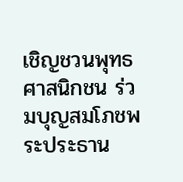เชิญชวนพุทธศาสนิกชน ร่วมบุญสมโภชพระประธาน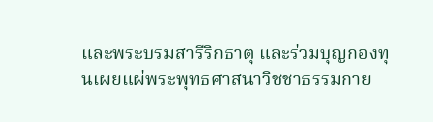และพระบรมสารีริกธาตุ และร่วมบุญกองทุนเผยแผ่พระพุทธศาสนาวิชชาธรรมกาย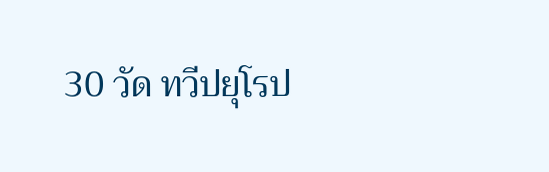30 วัด ทวีปยุโรป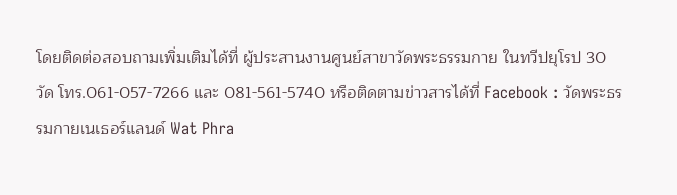โดยติดต่อสอบถามเพิ่มเติมได้ที่ ผู้ประสานงานศูนย์สาขาวัดพระธรรมกาย ในทวีปยุโรป 30 วัด โทร.061-057-7266 และ 081-561-5740 หรือติดตามข่าวสารได้ที่ Facebook : วัดพระธรรมกายเนเธอร์แลนด์ Wat Phra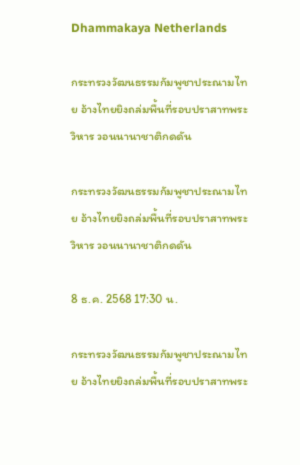Dhammakaya Netherlands

กระทรวงวัฒนธรรมกัมพูชาประณามไทย อ้างไทยยิงถล่มพื้นที่รอบปราสาทพระวิหาร วอนนานาชาติกดดัน

กระทรวงวัฒนธรรมกัมพูชาประณามไทย อ้างไทยยิงถล่มพื้นที่รอบปราสาทพระวิหาร วอนนานาชาติกดดัน

8 ธ.ค. 2568 17:30 น.

กระทรวงวัฒนธรรมกัมพูชาประณามไทย อ้างไทยยิงถล่มพื้นที่รอบปราสาทพระ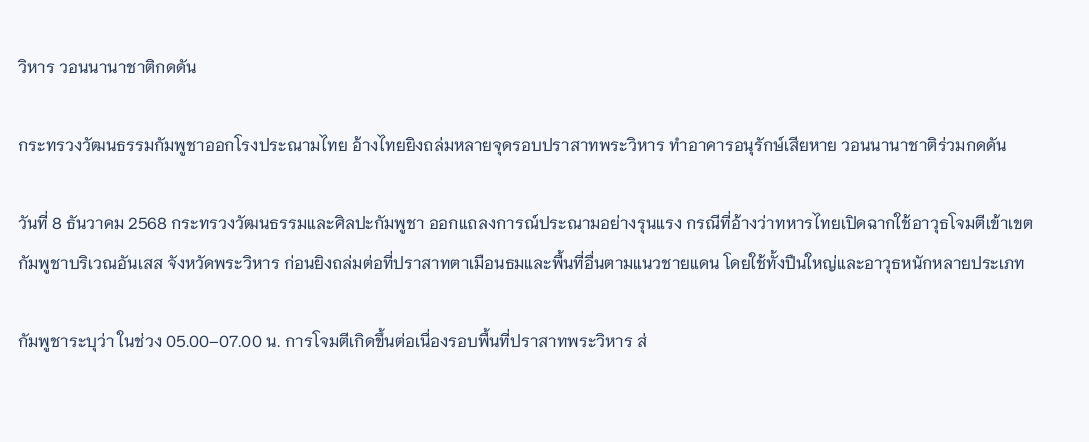วิหาร วอนนานาชาติกดดัน

กระทรวงวัฒนธรรมกัมพูชาออกโรงประณามไทย อ้างไทยยิงถล่มหลายจุดรอบปราสาทพระวิหาร ทำอาคารอนุรักษ์เสียหาย วอนนานาชาติร่วมกดดัน

วันที่ 8 ธันวาคม 2568 กระทรวงวัฒนธรรมและศิลปะกัมพูชา ออกแถลงการณ์ประณามอย่างรุนแรง กรณีที่อ้างว่าทหารไทยเปิดฉากใช้อาวุธโจมตีเข้าเขตกัมพูชาบริเวณอันเสส จังหวัดพระวิหาร ก่อนยิงถล่มต่อที่ปราสาทตาเมือนธมและพื้นที่อื่นตามแนวชายแดน โดยใช้ทั้งปืนใหญ่และอาวุธหนักหลายประเภท

กัมพูชาระบุว่า ในช่วง 05.00–07.00 น. การโจมตีเกิดขึ้นต่อเนื่องรอบพื้นที่ปราสาทพระวิหาร ส่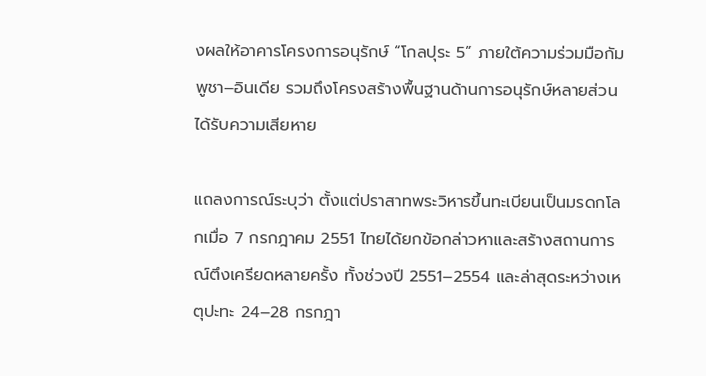งผลให้อาคารโครงการอนุรักษ์ “โกลปุระ 5” ภายใต้ความร่วมมือกัมพูชา–อินเดีย รวมถึงโครงสร้างพื้นฐานด้านการอนุรักษ์หลายส่วนได้รับความเสียหาย

แถลงการณ์ระบุว่า ตั้งแต่ปราสาทพระวิหารขึ้นทะเบียนเป็นมรดกโลกเมื่อ 7 กรกฎาคม 2551 ไทยได้ยกข้อกล่าวหาและสร้างสถานการณ์ตึงเครียดหลายครั้ง ทั้งช่วงปี 2551–2554 และล่าสุดระหว่างเหตุปะทะ 24–28 กรกฎา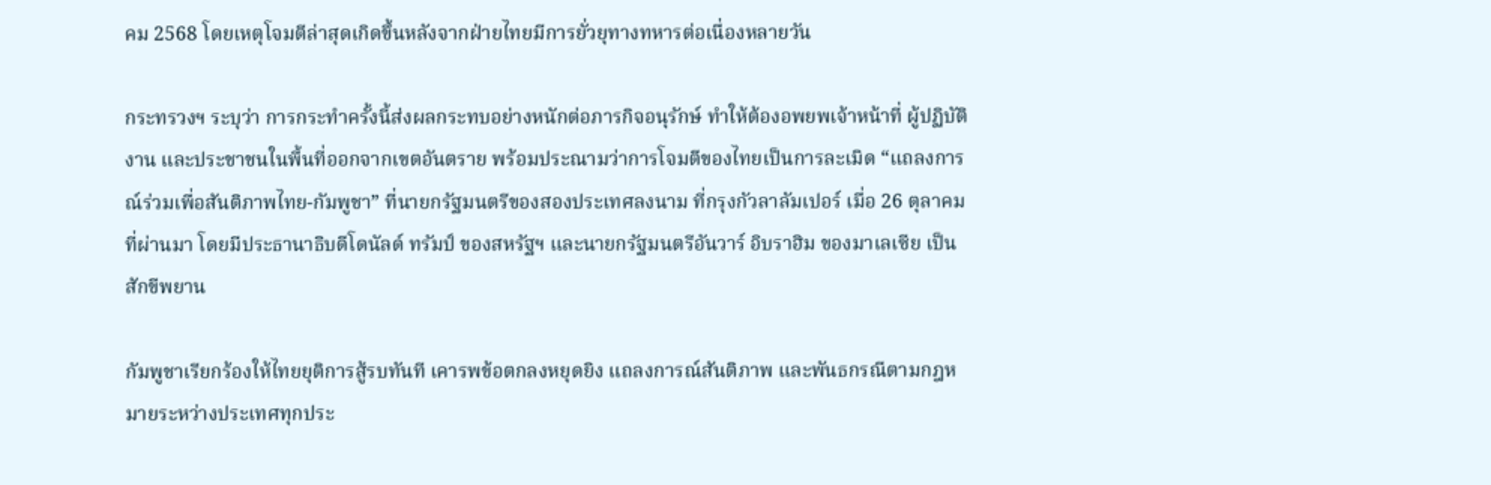คม 2568 โดยเหตุโจมตีล่าสุดเกิดขึ้นหลังจากฝ่ายไทยมีการยั่วยุทางทหารต่อเนื่องหลายวัน

กระทรวงฯ ระบุว่า การกระทำครั้งนี้ส่งผลกระทบอย่างหนักต่อภารกิจอนุรักษ์ ทำให้ต้องอพยพเจ้าหน้าที่ ผู้ปฏิบัติงาน และประชาชนในพื้นที่ออกจากเขตอันตราย พร้อมประณามว่าการโจมตีของไทยเป็นการละเมิด “แถลงการณ์ร่วมเพื่อสันติภาพไทย-กัมพูชา” ที่นายกรัฐมนตรีของสองประเทศลงนาม ที่กรุงกัวลาลัมเปอร์ เมื่อ 26 ตุลาคม ที่ผ่านมา โดยมีประธานาธิบดีโดนัลด์ ทรัมป์ ของสหรัฐฯ และนายกรัฐมนตรีอันวาร์ อิบราฮิม ของมาเลเซีย เป็นสักขีพยาน

กัมพูชาเรียกร้องให้ไทยยุติการสู้รบทันที เคารพข้อตกลงหยุดยิง แถลงการณ์สันติภาพ และพันธกรณีตามกฎหมายระหว่างประเทศทุกประ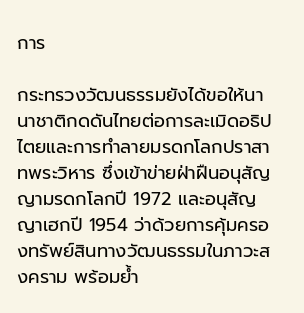การ

กระทรวงวัฒนธรรมยังได้ขอให้นานาชาติกดดันไทยต่อการละเมิดอธิปไตยและการทำลายมรดกโลกปราสาทพระวิหาร ซึ่งเข้าข่ายฝ่าฝืนอนุสัญญามรดกโลกปี 1972 และอนุสัญญาเฮกปี 1954 ว่าด้วยการคุ้มครองทรัพย์สินทางวัฒนธรรมในภาวะสงคราม พร้อมย้ำ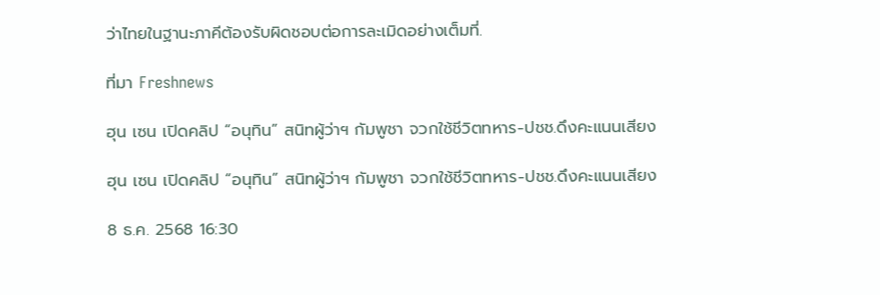ว่าไทยในฐานะภาคีต้องรับผิดชอบต่อการละเมิดอย่างเต็มที่.

ที่มา Freshnews

ฮุน เซน เปิดคลิป “อนุทิน” สนิทผู้ว่าฯ กัมพูชา จวกใช้ชีวิตทหาร-ปชช.ดึงคะแนนเสียง

ฮุน เซน เปิดคลิป “อนุทิน” สนิทผู้ว่าฯ กัมพูชา จวกใช้ชีวิตทหาร-ปชช.ดึงคะแนนเสียง

8 ธ.ค. 2568 16:30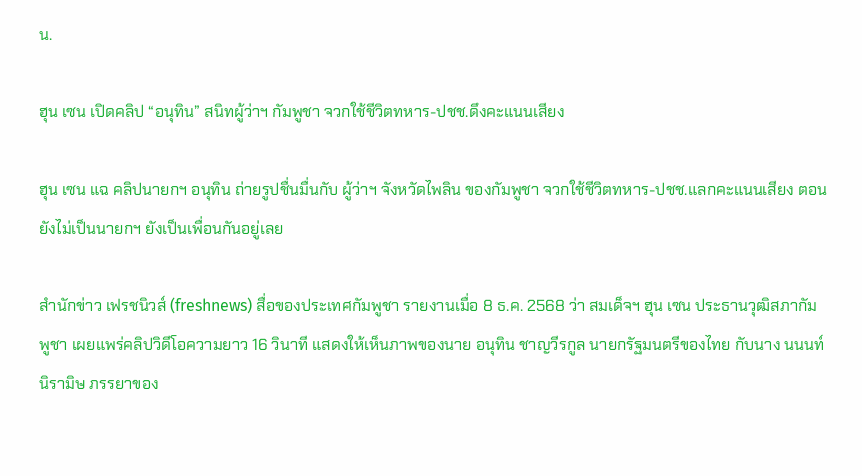น.

ฮุน เซน เปิดคลิป “อนุทิน” สนิทผู้ว่าฯ กัมพูชา จวกใช้ชีวิตทหาร-ปชช.ดึงคะแนนเสียง

ฮุน เซน แฉ คลิปนายกฯ อนุทิน ถ่ายรูปชื่นมื่นกับ ผู้ว่าฯ จังหวัดไพลิน ของกัมพูชา จวกใช้ชีวิตทหาร-ปชช.แลกคะแนนเสียง ตอนยังไม่เป็นนายกฯ ยังเป็นเพื่อนกันอยู่เลย

สำนักข่าว เฟรชนิวส์ (freshnews) สื่อของประเทศกัมพูชา รายงานเมื่อ 8 ธ.ค. 2568 ว่า สมเด็จฯ ฮุน เซน ประธานวุฒิสภากัมพูชา เผยแพร่คลิปวิดีโอความยาว 16 วินาที แสดงให้เห็นภาพของนาย อนุทิน ชาญวีรกูล นายกรัฐมนตรีของไทย กับนาง นนนท์ นิรามิษ ภรรยาของ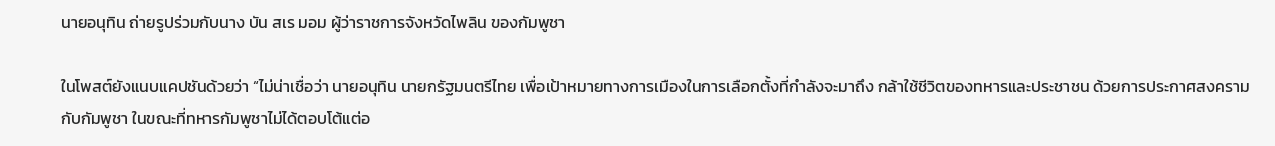นายอนุทิน ถ่ายรูปร่วมกับนาง บัน สเร มอม ผู้ว่าราชการจังหวัดไพลิน ของกัมพูชา

ในโพสต์ยังแนบแคปชันด้วยว่า “ไม่น่าเชื่อว่า นายอนุทิน นายกรัฐมนตรีไทย เพื่อเป้าหมายทางการเมืองในการเลือกตั้งที่กำลังจะมาถึง กล้าใช้ชีวิตของทหารและประชาชน ด้วยการประกาศสงครามกับกัมพูชา ในขณะที่ทหารกัมพูชาไม่ได้ตอบโต้แต่อ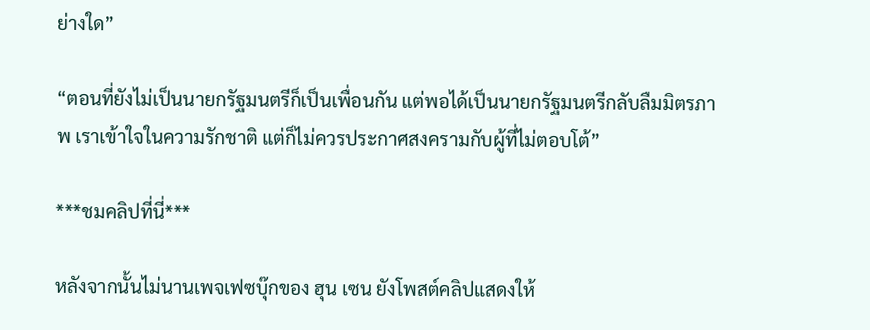ย่างใด”

“ตอนที่ยังไม่เป็นนายกรัฐมนตรีก็เป็นเพื่อนกัน แต่พอได้เป็นนายกรัฐมนตรีกลับลืมมิตรภาพ เราเข้าใจในความรักชาติ แต่ก็ไม่ควรประกาศสงครามกับผู้ที่ไม่ตอบโต้”

***ชมคลิปที่นี่***

หลังจากนั้นไม่นานเพจเฟซบุ๊กของ ฮุน เซน ยังโพสต์คลิปแสดงให้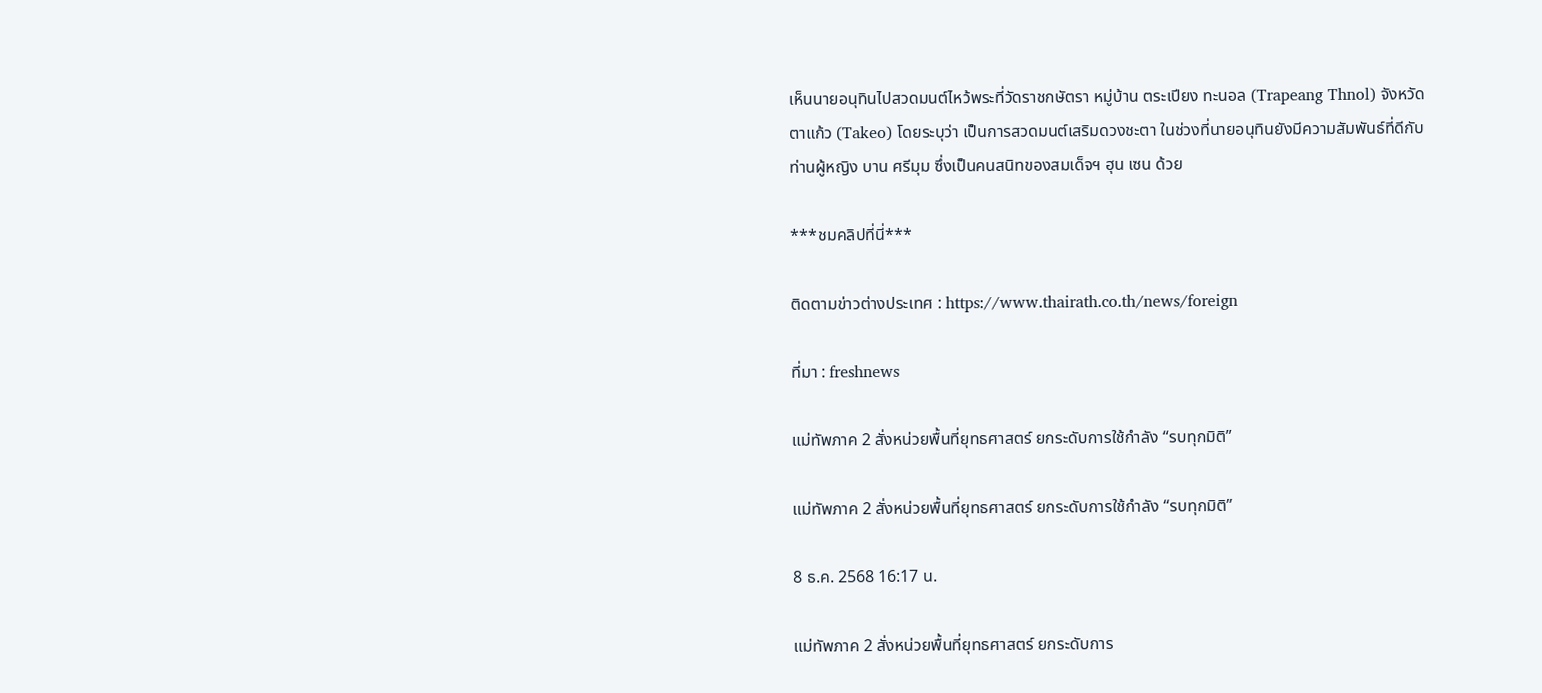เห็นนายอนุทินไปสวดมนต์ไหว้พระที่วัดราชกษัตรา หมู่บ้าน ตระเปียง ทะนอล (Trapeang Thnol) จังหวัดตาแก้ว (Takeo) โดยระบุว่า เป็นการสวดมนต์เสริมดวงชะตา ในช่วงที่นายอนุทินยังมีความสัมพันธ์ที่ดีกับ ท่านผู้หญิง บาน ศรีมุม ซึ่งเป็นคนสนิทของสมเด็จฯ ฮุน เซน ด้วย

***ชมคลิปที่นี่***

ติดตามข่าวต่างประเทศ : https://www.thairath.co.th/news/foreign

ที่มา : freshnews

แม่ทัพภาค 2 สั่งหน่วยพื้นที่ยุทธศาสตร์ ยกระดับการใช้กำลัง “รบทุกมิติ”

แม่ทัพภาค 2 สั่งหน่วยพื้นที่ยุทธศาสตร์ ยกระดับการใช้กำลัง “รบทุกมิติ”

8 ธ.ค. 2568 16:17 น.

แม่ทัพภาค 2 สั่งหน่วยพื้นที่ยุทธศาสตร์ ยกระดับการ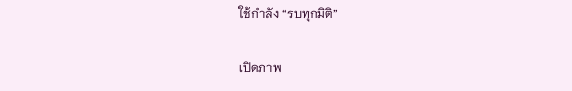ใช้กำลัง “รบทุกมิติ”

เปิดภาพ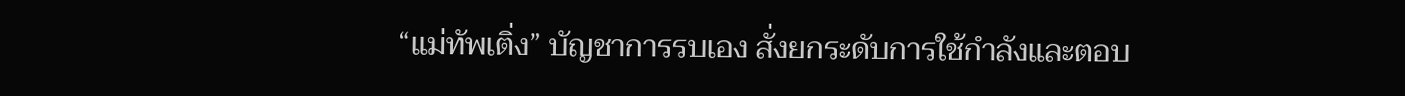“แม่ทัพเติ่ง” บัญชาการรบเอง สั่งยกระดับการใช้กำลังและตอบ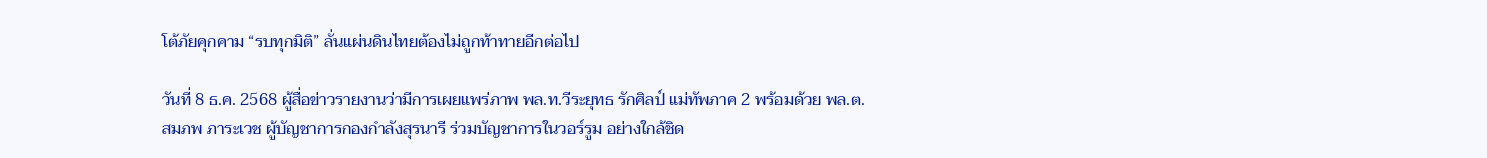โต้ภัยคุกคาม “รบทุกมิติ” ลั่นแผ่นดินไทยต้องไม่ถูกท้าทายอีกต่อไป

วันที่ 8 ธ.ค. 2568 ผู้สื่อข่าวรายงานว่ามีการเผยแพร่ภาพ พล.ท.วีระยุทธ รักศิลป์ แม่ทัพภาค 2 พร้อมด้วย พล.ต.สมภพ ภาระเวช ผู้บัญชาการกองกำลังสุรนารี ร่วมบัญชาการในวอร์รูม อย่างใกล้ชิด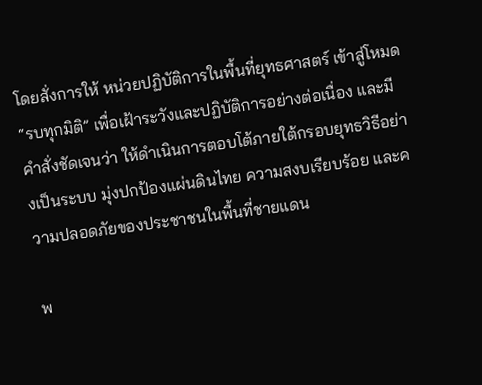โดยสั่งการให้ หน่วยปฏิบัติการในพื้นที่ยุทธศาสตร์ เข้าสู่โหมด “รบทุกมิติ” เพื่อเฝ้าระวังและปฏิบัติการอย่างต่อเนื่อง และมีคำสั่งชัดเจนว่า ให้ดำเนินการตอบโต้ภายใต้กรอบยุทธวิธีอย่างเป็นระบบ มุ่งปกป้องแผ่นดินไทย ความสงบเรียบร้อย และความปลอดภัยของประชาชนในพื้นที่ชายแดน

พ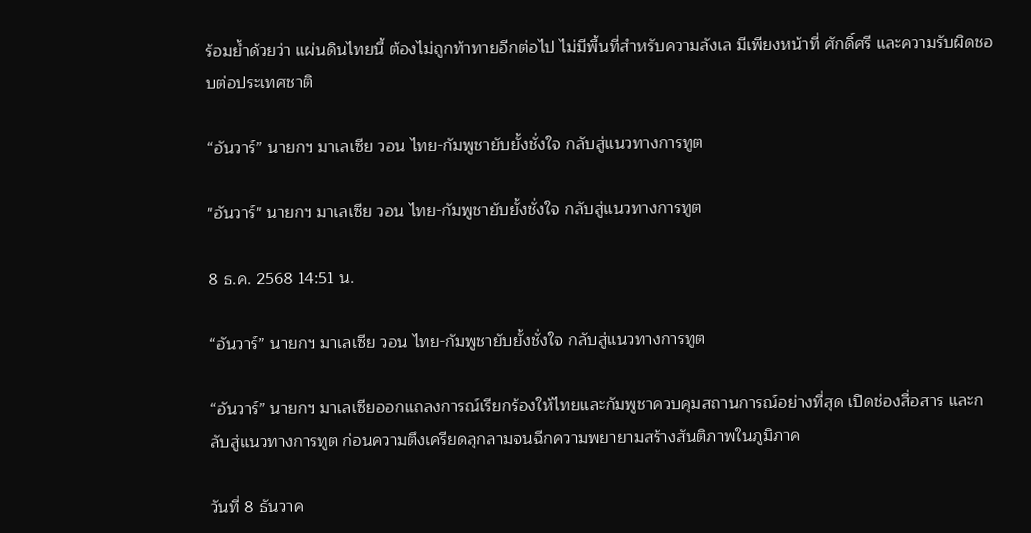ร้อมย้ำด้วยว่า แผ่นดินไทยนี้ ต้องไม่ถูกท้าทายอีกต่อไป ไม่มีพื้นที่สำหรับความลังเล มีเพียงหน้าที่ ศักดิ์ศรี และความรับผิดชอบต่อประเทศชาติ

“อันวาร์” นายกฯ มาเลเซีย วอน ไทย-กัมพูชายับยั้งชั่งใจ กลับสู่แนวทางการทูต

"อันวาร์" นายกฯ มาเลเซีย วอน ไทย-กัมพูชายับยั้งชั่งใจ กลับสู่แนวทางการทูต

8 ธ.ค. 2568 14:51 น.

“อันวาร์” นายกฯ มาเลเซีย วอน ไทย-กัมพูชายับยั้งชั่งใจ กลับสู่แนวทางการทูต

“อันวาร์” นายกฯ มาเลเซียออกแถลงการณ์เรียกร้องให้ไทยและกัมพูชาควบคุมสถานการณ์อย่างที่สุด เปิดช่องสื่อสาร และกลับสู่แนวทางการทูต ก่อนความตึงเครียดลุกลามจนฉีกความพยายามสร้างสันติภาพในภูมิภาค

วันที่ 8 ธันวาค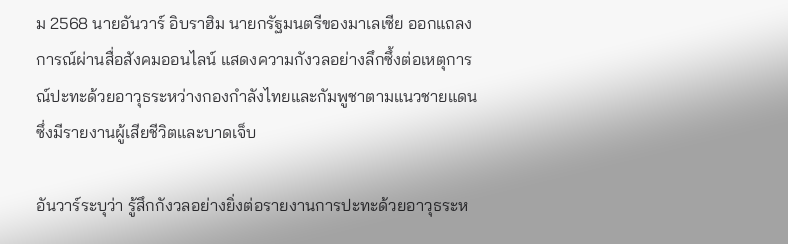ม 2568 นายอันวาร์ อิบราฮิม นายกรัฐมนตรีของมาเลเซีย ออกแถลงการณ์ผ่านสื่อสังคมออนไลน์ แสดงความกังวลอย่างลึกซึ้งต่อเหตุการณ์ปะทะด้วยอาวุธระหว่างกองกำลังไทยและกัมพูชาตามแนวชายแดน ซึ่งมีรายงานผู้เสียชีวิตและบาดเจ็บ

อันวาร์ระบุว่า รู้สึกกังวลอย่างยิ่งต่อรายงานการปะทะด้วยอาวุธระห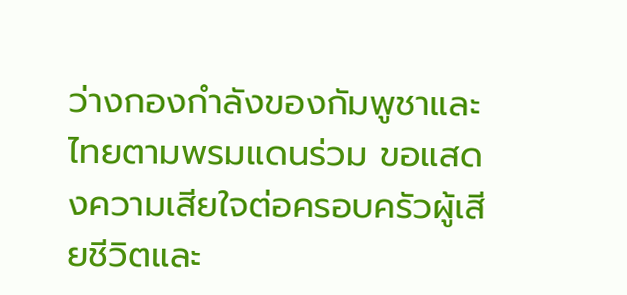ว่างกองกำลังของกัมพูชาและไทยตามพรมแดนร่วม ขอแสดงความเสียใจต่อครอบครัวผู้เสียชีวิตและ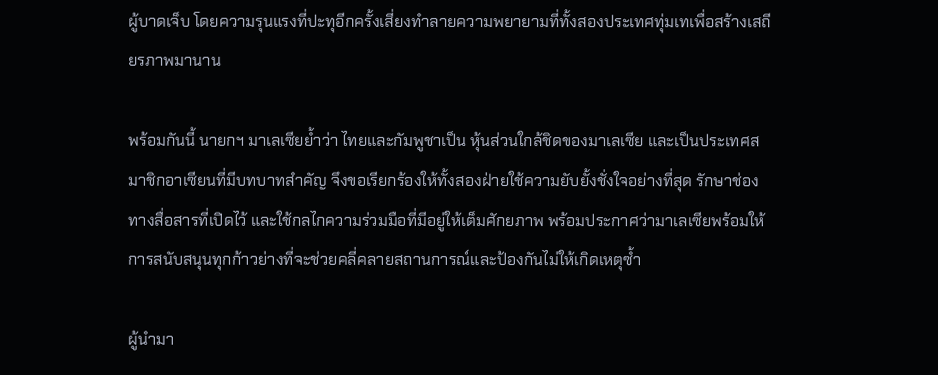ผู้บาดเจ็บ โดยความรุนแรงที่ปะทุอีกครั้งเสี่ยงทำลายความพยายามที่ทั้งสองประเทศทุ่มเทเพื่อสร้างเสถียรภาพมานาน

พร้อมกันนี้ นายกฯ มาเลเซียย้ำว่า ไทยและกัมพูชาเป็น หุ้นส่วนใกล้ชิดของมาเลเซีย และเป็นประเทศสมาชิกอาเซียนที่มีบทบาทสำคัญ จึงขอเรียกร้องให้ทั้งสองฝ่ายใช้ความยับยั้งชั่งใจอย่างที่สุด รักษาช่องทางสื่อสารที่เปิดไว้ และใช้กลไกความร่วมมือที่มีอยู่ให้เต็มศักยภาพ พร้อมประกาศว่ามาเลเซียพร้อมให้การสนับสนุนทุกก้าวย่างที่จะช่วยคลี่คลายสถานการณ์และป้องกันไม่ให้เกิดเหตุซ้ำ

ผู้นำมา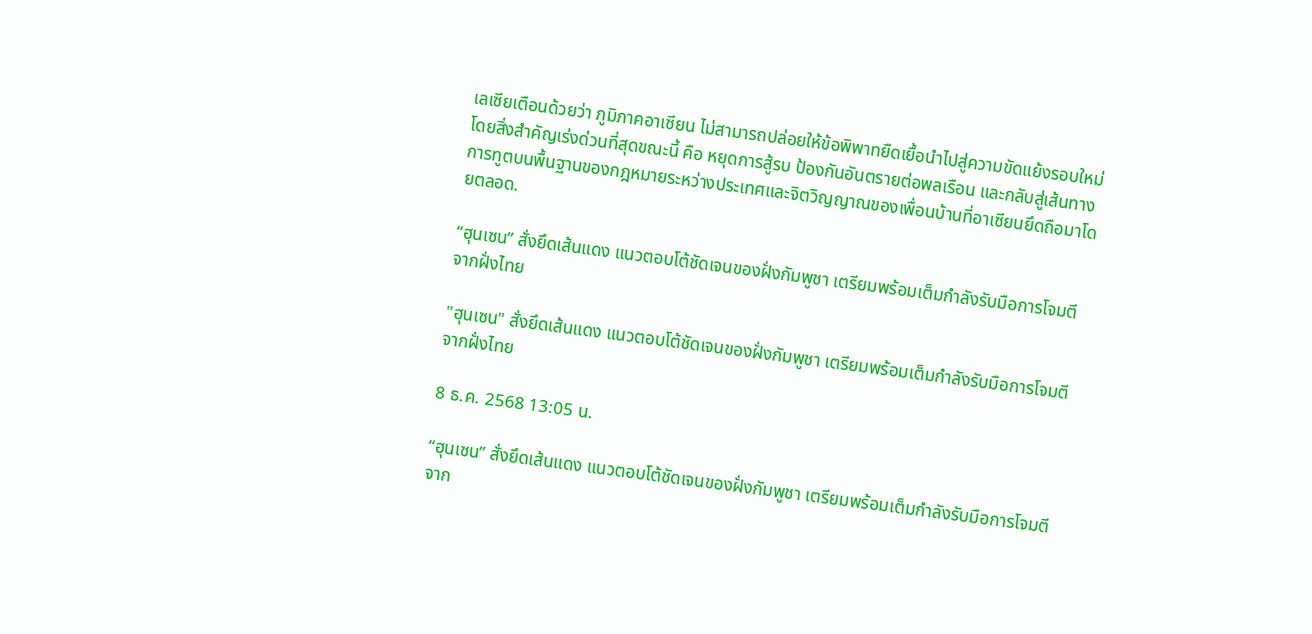เลเซียเตือนด้วยว่า ภูมิภาคอาเซียน ไม่สามารถปล่อยให้ข้อพิพาทยืดเยื้อนำไปสู่ความขัดแย้งรอบใหม่โดยสิ่งสำคัญเร่งด่วนที่สุดขณะนี้ คือ หยุดการสู้รบ ป้องกันอันตรายต่อพลเรือน และกลับสู่เส้นทางการทูตบนพื้นฐานของกฎหมายระหว่างประเทศและจิตวิญญาณของเพื่อนบ้านที่อาเซียนยึดถือมาโดยตลอด.

“ฮุนเซน” สั่งยึดเส้นแดง แนวตอบโต้ชัดเจนของฝั่งกัมพูชา เตรียมพร้อมเต็มกำลังรับมือการโจมตีจากฝั่งไทย

"ฮุนเซน" สั่งยึดเส้นแดง แนวตอบโต้ชัดเจนของฝั่งกัมพูชา เตรียมพร้อมเต็มกำลังรับมือการโจมตีจากฝั่งไทย

8 ธ.ค. 2568 13:05 น.

“ฮุนเซน” สั่งยึดเส้นแดง แนวตอบโต้ชัดเจนของฝั่งกัมพูชา เตรียมพร้อมเต็มกำลังรับมือการโจมตีจาก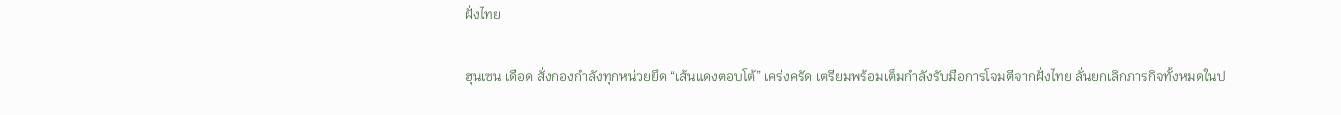ฝั่งไทย

ฮุนเซน เดือด สั่งกองกำลังทุกหน่วยยึด “เส้นแดงตอบโต้” เคร่งครัด เตรียมพร้อมเต็มกำลังรับมือการโจมตีจากฝั่งไทย ลั่นยกเลิกภารกิจทั้งหมดในป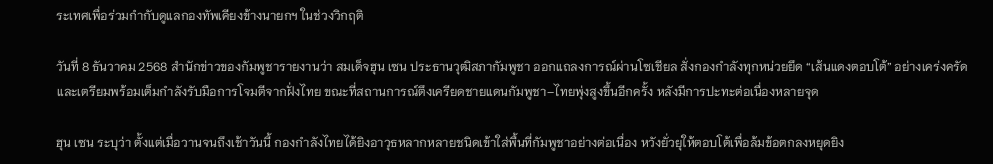ระเทศเพื่อร่วมกำกับดูแลกองทัพเคียงข้างนายกฯ ในช่วงวิกฤติ

วันที่ 8 ธันวาคม 2568 สำนักข่าวของกัมพูชารายงานว่า สมเด็จฮุน เซน ประธานวุฒิสภากัมพูชา ออกแถลงการณ์ผ่านโซเชียล สั่งกองกำลังทุกหน่วยยึด “เส้นแดงตอบโต้” อย่างเคร่งครัด และเตรียมพร้อมเต็มกำลังรับมือการโจมตีจากฝั่งไทย ขณะที่สถานการณ์ตึงเครียดชายแดนกัมพูชา–ไทยพุ่งสูงขึ้นอีกครั้ง หลังมีการปะทะต่อเนื่องหลายจุด

ฮุน เซน ระบุว่า ตั้งแต่เมื่อวานจนถึงเช้าวันนี้ กองกำลังไทยได้ยิงอาวุธหลากหลายชนิดเข้าใส่พื้นที่กัมพูชาอย่างต่อเนื่อง หวังยั่วยุให้ตอบโต้เพื่อล้มข้อตกลงหยุดยิง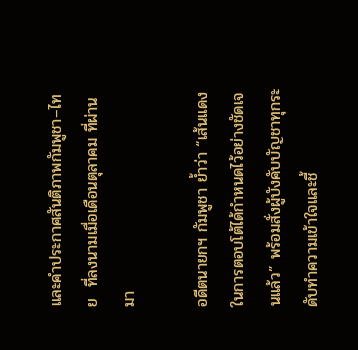และคำประกาศสันติภาพกัมพูชา–ไทย  ที่ลงนามเมื่อเดือนตุลาคม ที่ผ่านมา

อดีตนายกฯ กัมพูชา ย้ำว่า “เส้นแดงในการตอบโต้ได้กำหนดไว้อย่างชัดเจนแล้ว” พร้อมสั่งผู้บังคับบัญชาทุกระดับทำความเข้าใจและชี้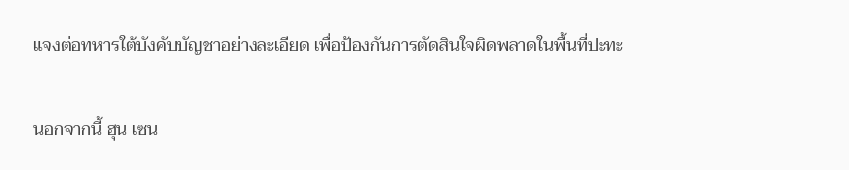แจงต่อทหารใต้บังคับบัญชาอย่างละเอียด เพื่อป้องกันการตัดสินใจผิดพลาดในพื้นที่ปะทะ

นอกจากนี้ ฮุน เซน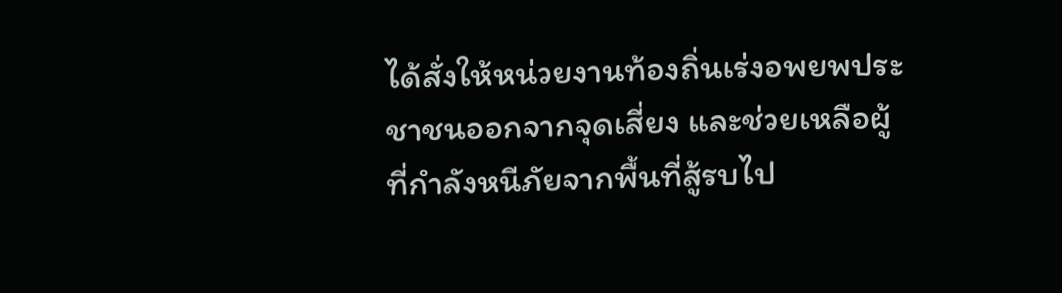ได้สั่งให้หน่วยงานท้องถิ่นเร่งอพยพประชาชนออกจากจุดเสี่ยง และช่วยเหลือผู้ที่กำลังหนีภัยจากพื้นที่สู้รบไป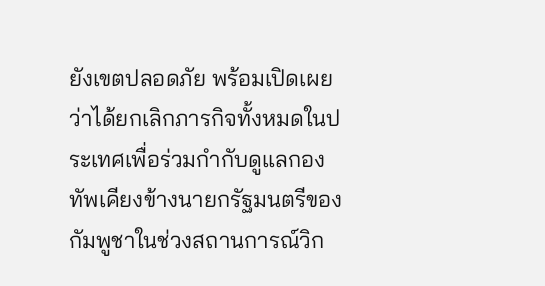ยังเขตปลอดภัย พร้อมเปิดเผยว่าได้ยกเลิกภารกิจทั้งหมดในประเทศเพื่อร่วมกำกับดูแลกองทัพเคียงข้างนายกรัฐมนตรีของกัมพูชาในช่วงสถานการณ์วิก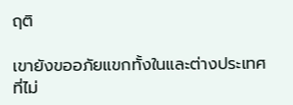ฤติ

เขายังขออภัยแขกทั้งในและต่างประเทศที่ไม่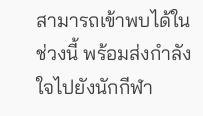สามารถเข้าพบได้ในช่วงนี้ พร้อมส่งกำลังใจไปยังนักกีฬา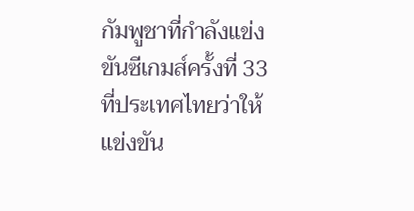กัมพูชาที่กำลังแข่งขันซีเกมส์ครั้งที่ 33 ที่ประเทศไทยว่าให้แข่งขัน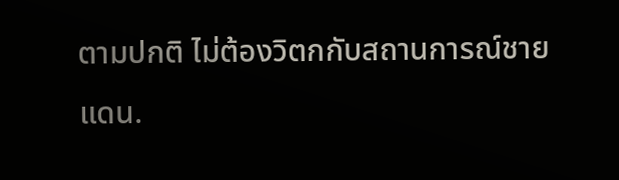ตามปกติ ไม่ต้องวิตกกับสถานการณ์ชายแดน.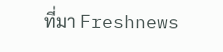ที่มา Freshnews